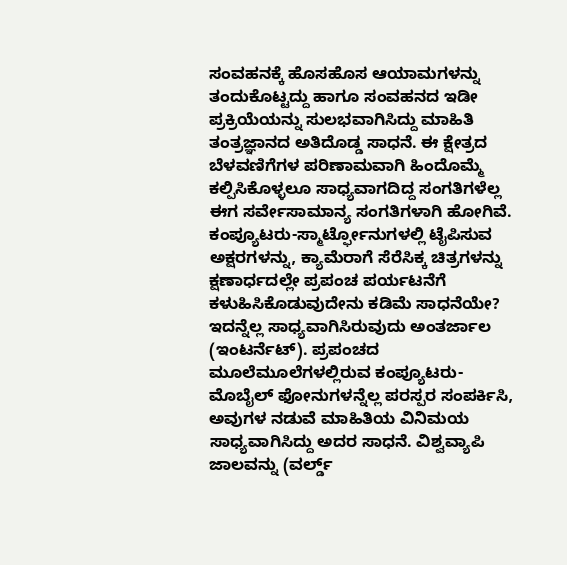ಸಂವಹನಕ್ಕೆ ಹೊಸಹೊಸ ಆಯಾಮಗಳನ್ನು ತಂದುಕೊಟ್ಟದ್ದು ಹಾಗೂ ಸಂವಹನದ ಇಡೀ ಪ್ರಕ್ರಿಯೆಯನ್ನು ಸುಲಭವಾಗಿಸಿದ್ದು ಮಾಹಿತಿ ತಂತ್ರಜ್ಞಾನದ ಅತಿದೊಡ್ಡ ಸಾಧನೆ. ಈ ಕ್ಷೇತ್ರದ ಬೆಳವಣಿಗೆಗಳ ಪರಿಣಾಮವಾಗಿ ಹಿಂದೊಮ್ಮೆ ಕಲ್ಪಿಸಿಕೊಳ್ಳಲೂ ಸಾಧ್ಯವಾಗದಿದ್ದ ಸಂಗತಿಗಳೆಲ್ಲ ಈಗ ಸರ್ವೇಸಾಮಾನ್ಯ ಸಂಗತಿಗಳಾಗಿ ಹೋಗಿವೆ. ಕಂಪ್ಯೂಟರು-ಸ್ಮಾರ್ಟ್ಫೋನುಗಳಲ್ಲಿ ಟೈಪಿಸುವ ಅಕ್ಷರಗಳನ್ನು, ಕ್ಯಾಮೆರಾಗೆ ಸೆರೆಸಿಕ್ಕ ಚಿತ್ರಗಳನ್ನು ಕ್ಷಣಾರ್ಧದಲ್ಲೇ ಪ್ರಪಂಚ ಪರ್ಯಟನೆಗೆ ಕಳುಹಿಸಿಕೊಡುವುದೇನು ಕಡಿಮೆ ಸಾಧನೆಯೇ?
ಇದನ್ನೆಲ್ಲ ಸಾಧ್ಯವಾಗಿಸಿರುವುದು ಅಂತರ್ಜಾಲ (ಇಂಟರ್ನೆಟ್). ಪ್ರಪಂಚದ ಮೂಲೆಮೂಲೆಗಳಲ್ಲಿರುವ ಕಂಪ್ಯೂಟರು-ಮೊಬೈಲ್ ಫೋನುಗಳನ್ನೆಲ್ಲ ಪರಸ್ಪರ ಸಂಪರ್ಕಿಸಿ, ಅವುಗಳ ನಡುವೆ ಮಾಹಿತಿಯ ವಿನಿಮಯ ಸಾಧ್ಯವಾಗಿಸಿದ್ದು ಅದರ ಸಾಧನೆ. ವಿಶ್ವವ್ಯಾಪಿ ಜಾಲವನ್ನು (ವರ್ಲ್ಡ್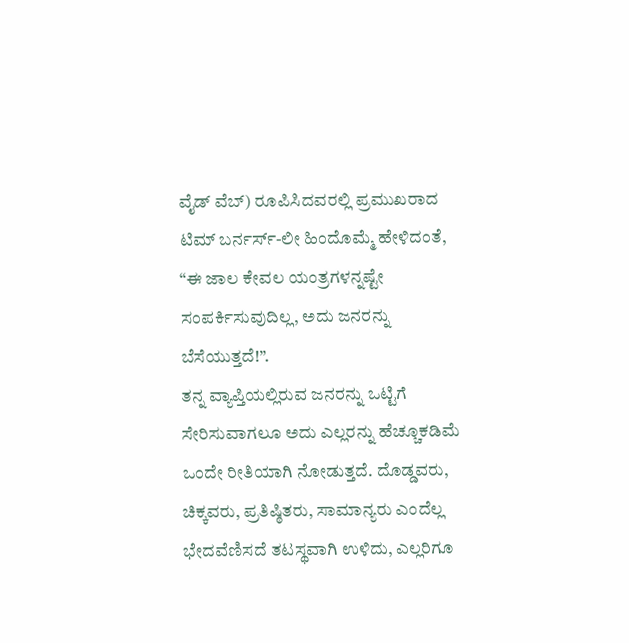ವೈಡ್ ವೆಬ್) ರೂಪಿಸಿದವರಲ್ಲಿ ಪ್ರಮುಖರಾದ ಟಿಮ್ ಬರ್ನರ್ಸ್-ಲೀ ಹಿಂದೊಮ್ಮೆ ಹೇಳಿದಂತೆ, “ಈ ಜಾಲ ಕೇವಲ ಯಂತ್ರಗಳನ್ನಷ್ಟೇ ಸಂಪರ್ಕಿಸುವುದಿಲ್ಲ, ಅದು ಜನರನ್ನು ಬೆಸೆಯುತ್ತದೆ!”.
ತನ್ನ ವ್ಯಾಪ್ತಿಯಲ್ಲಿರುವ ಜನರನ್ನು ಒಟ್ಟಿಗೆ ಸೇರಿಸುವಾಗಲೂ ಅದು ಎಲ್ಲರನ್ನು ಹೆಚ್ಚೂಕಡಿಮೆ ಒಂದೇ ರೀತಿಯಾಗಿ ನೋಡುತ್ತದೆ. ದೊಡ್ಡವರು, ಚಿಕ್ಕವರು, ಪ್ರತಿಷ್ಠಿತರು, ಸಾಮಾನ್ಯರು ಎಂದೆಲ್ಲ ಭೇದವೆಣಿಸದೆ ತಟಸ್ಥವಾಗಿ ಉಳಿದು, ಎಲ್ಲರಿಗೂ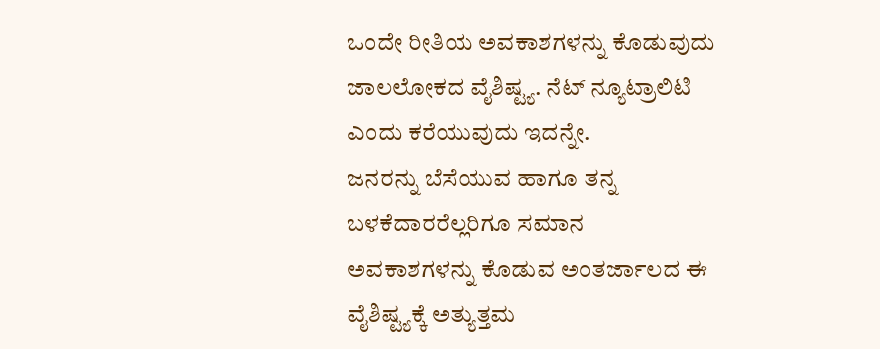ಒಂದೇ ರೀತಿಯ ಅವಕಾಶಗಳನ್ನು ಕೊಡುವುದು ಜಾಲಲೋಕದ ವೈಶಿಷ್ಟ್ಯ. ನೆಟ್ ನ್ಯೂಟ್ರಾಲಿಟಿ ಎಂದು ಕರೆಯುವುದು ಇದನ್ನೇ.
ಜನರನ್ನು ಬೆಸೆಯುವ ಹಾಗೂ ತನ್ನ ಬಳಕೆದಾರರೆಲ್ಲರಿಗೂ ಸಮಾನ ಅವಕಾಶಗಳನ್ನು ಕೊಡುವ ಅಂತರ್ಜಾಲದ ಈ ವೈಶಿಷ್ಟ್ಯಕ್ಕೆ ಅತ್ಯುತ್ತಮ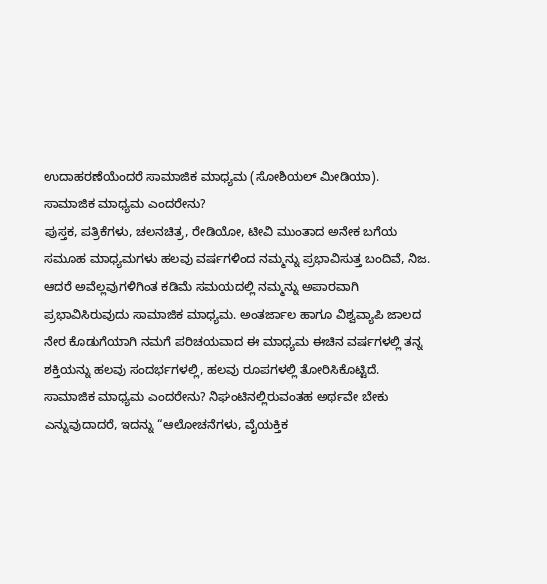ಉದಾಹರಣೆಯೆಂದರೆ ಸಾಮಾಜಿಕ ಮಾಧ್ಯಮ (ಸೋಶಿಯಲ್ ಮೀಡಿಯಾ).
ಸಾಮಾಜಿಕ ಮಾಧ್ಯಮ ಎಂದರೇನು?
ಪುಸ್ತಕ, ಪತ್ರಿಕೆಗಳು, ಚಲನಚಿತ್ರ, ರೇಡಿಯೋ, ಟೀವಿ ಮುಂತಾದ ಅನೇಕ ಬಗೆಯ ಸಮೂಹ ಮಾಧ್ಯಮಗಳು ಹಲವು ವರ್ಷಗಳಿಂದ ನಮ್ಮನ್ನು ಪ್ರಭಾವಿಸುತ್ತ ಬಂದಿವೆ, ನಿಜ. ಆದರೆ ಅವೆಲ್ಲವುಗಳಿಗಿಂತ ಕಡಿಮೆ ಸಮಯದಲ್ಲಿ ನಮ್ಮನ್ನು ಅಪಾರವಾಗಿ ಪ್ರಭಾವಿಸಿರುವುದು ಸಾಮಾಜಿಕ ಮಾಧ್ಯಮ. ಅಂತರ್ಜಾಲ ಹಾಗೂ ವಿಶ್ವವ್ಯಾಪಿ ಜಾಲದ ನೇರ ಕೊಡುಗೆಯಾಗಿ ನಮಗೆ ಪರಿಚಯವಾದ ಈ ಮಾಧ್ಯಮ ಈಚಿನ ವರ್ಷಗಳಲ್ಲಿ ತನ್ನ ಶಕ್ತಿಯನ್ನು ಹಲವು ಸಂದರ್ಭಗಳಲ್ಲಿ, ಹಲವು ರೂಪಗಳಲ್ಲಿ ತೋರಿಸಿಕೊಟ್ಟಿದೆ.
ಸಾಮಾಜಿಕ ಮಾಧ್ಯಮ ಎಂದರೇನು? ನಿಘಂಟಿನಲ್ಲಿರುವಂತಹ ಅರ್ಥವೇ ಬೇಕು ಎನ್ನುವುದಾದರೆ, ಇದನ್ನು “ಆಲೋಚನೆಗಳು, ವೈಯಕ್ತಿಕ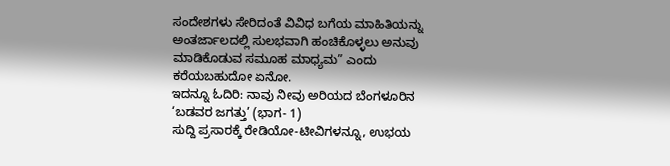ಸಂದೇಶಗಳು ಸೇರಿದಂತೆ ವಿವಿಧ ಬಗೆಯ ಮಾಹಿತಿಯನ್ನು ಅಂತರ್ಜಾಲದಲ್ಲಿ ಸುಲಭವಾಗಿ ಹಂಚಿಕೊಳ್ಳಲು ಅನುವು ಮಾಡಿಕೊಡುವ ಸಮೂಹ ಮಾಧ್ಯಮ” ಎಂದು ಕರೆಯಬಹುದೋ ಏನೋ.
ಇದನ್ನೂ ಓದಿರಿ: ನಾವು ನೀವು ಅರಿಯದ ಬೆಂಗಳೂರಿನ ‘ಬಡವರ ಜಗತ್ತು’ (ಭಾಗ- 1)
ಸುದ್ದಿ ಪ್ರಸಾರಕ್ಕೆ ರೇಡಿಯೋ-ಟೀವಿಗಳನ್ನೂ, ಉಭಯ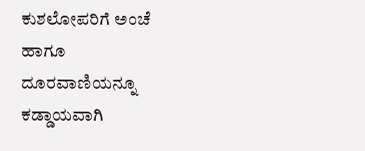ಕುಶಲೋಪರಿಗೆ ಅಂಚೆ ಹಾಗೂ ದೂರವಾಣಿಯನ್ನೂ ಕಡ್ಡಾಯವಾಗಿ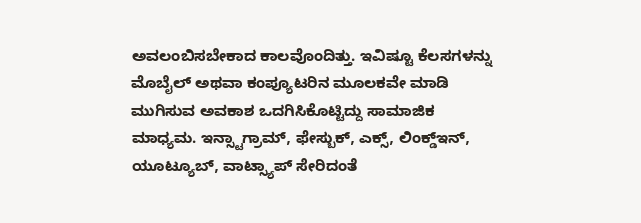ಅವಲಂಬಿಸಬೇಕಾದ ಕಾಲವೊಂದಿತ್ತು. ಇವಿಷ್ಟೂ ಕೆಲಸಗಳನ್ನು ಮೊಬೈಲ್ ಅಥವಾ ಕಂಪ್ಯೂಟರಿನ ಮೂಲಕವೇ ಮಾಡಿ ಮುಗಿಸುವ ಅವಕಾಶ ಒದಗಿಸಿಕೊಟ್ಟಿದ್ದು ಸಾಮಾಜಿಕ ಮಾಧ್ಯಮ. ಇನ್ಸ್ಟಾಗ್ರಾಮ್, ಫೇಸ್ಬುಕ್, ಎಕ್ಸ್, ಲಿಂಕ್ಡ್ಇನ್, ಯೂಟ್ಯೂಬ್, ವಾಟ್ಸ್ಯಾಪ್ ಸೇರಿದಂತೆ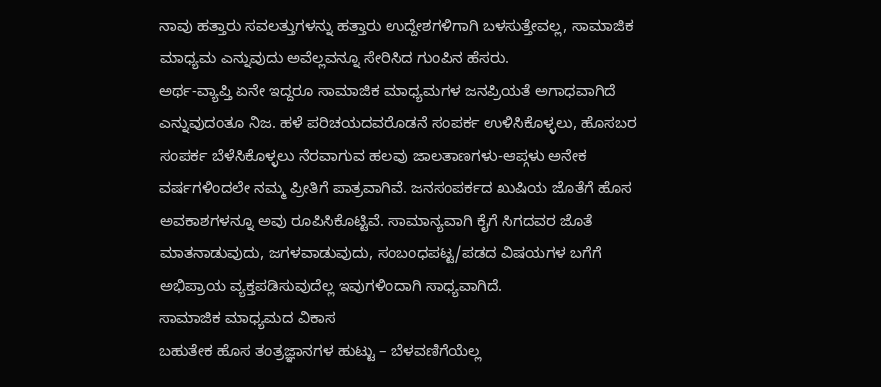ನಾವು ಹತ್ತಾರು ಸವಲತ್ತುಗಳನ್ನು ಹತ್ತಾರು ಉದ್ದೇಶಗಳಿಗಾಗಿ ಬಳಸುತ್ತೇವಲ್ಲ, ಸಾಮಾಜಿಕ ಮಾಧ್ಯಮ ಎನ್ನುವುದು ಅವೆಲ್ಲವನ್ನೂ ಸೇರಿಸಿದ ಗುಂಪಿನ ಹೆಸರು.
ಅರ್ಥ-ವ್ಯಾಪ್ತಿ ಏನೇ ಇದ್ದರೂ ಸಾಮಾಜಿಕ ಮಾಧ್ಯಮಗಳ ಜನಪ್ರಿಯತೆ ಅಗಾಧವಾಗಿದೆ ಎನ್ನುವುದಂತೂ ನಿಜ. ಹಳೆ ಪರಿಚಯದವರೊಡನೆ ಸಂಪರ್ಕ ಉಳಿಸಿಕೊಳ್ಳಲು, ಹೊಸಬರ ಸಂಪರ್ಕ ಬೆಳೆಸಿಕೊಳ್ಳಲು ನೆರವಾಗುವ ಹಲವು ಜಾಲತಾಣಗಳು-ಆಪ್ಗಳು ಅನೇಕ ವರ್ಷಗಳಿಂದಲೇ ನಮ್ಮ ಪ್ರೀತಿಗೆ ಪಾತ್ರವಾಗಿವೆ. ಜನಸಂಪರ್ಕದ ಖುಷಿಯ ಜೊತೆಗೆ ಹೊಸ ಅವಕಾಶಗಳನ್ನೂ ಅವು ರೂಪಿಸಿಕೊಟ್ಟಿವೆ. ಸಾಮಾನ್ಯವಾಗಿ ಕೈಗೆ ಸಿಗದವರ ಜೊತೆ ಮಾತನಾಡುವುದು, ಜಗಳವಾಡುವುದು, ಸಂಬಂಧಪಟ್ಟ/ಪಡದ ವಿಷಯಗಳ ಬಗೆಗೆ ಅಭಿಪ್ರಾಯ ವ್ಯಕ್ತಪಡಿಸುವುದೆಲ್ಲ ಇವುಗಳಿಂದಾಗಿ ಸಾಧ್ಯವಾಗಿದೆ.
ಸಾಮಾಜಿಕ ಮಾಧ್ಯಮದ ವಿಕಾಸ
ಬಹುತೇಕ ಹೊಸ ತಂತ್ರಜ್ಞಾನಗಳ ಹುಟ್ಟು – ಬೆಳವಣಿಗೆಯೆಲ್ಲ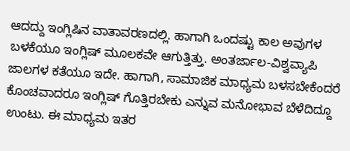ಆದದ್ದು ಇಂಗ್ಲಿಷಿನ ವಾತಾವರಣದಲ್ಲಿ. ಹಾಗಾಗಿ ಒಂದಷ್ಟು ಕಾಲ ಅವುಗಳ ಬಳಕೆಯೂ ಇಂಗ್ಲಿಷ್ ಮೂಲಕವೇ ಆಗುತ್ತಿತ್ತು. ಅಂತರ್ಜಾಲ-ವಿಶ್ವವ್ಯಾಪಿ ಜಾಲಗಳ ಕತೆಯೂ ಇದೇ. ಹಾಗಾಗಿ, ಸಾಮಾಜಿಕ ಮಾಧ್ಯಮ ಬಳಸಬೇಕೆಂದರೆ ಕೊಂಚವಾದರೂ ಇಂಗ್ಲಿಷ್ ಗೊತ್ತಿರಬೇಕು ಎನ್ನುವ ಮನೋಭಾವ ಬೆಳೆದಿದ್ದೂ ಉಂಟು. ಈ ಮಾಧ್ಯಮ ಇತರ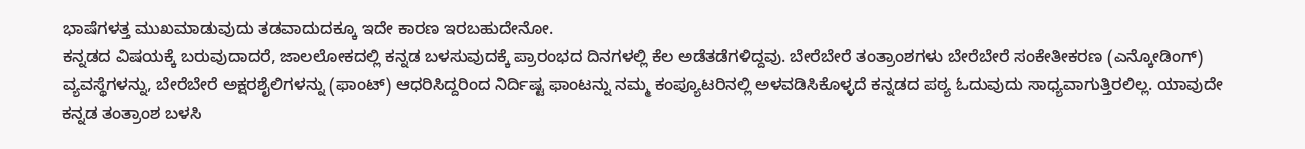ಭಾಷೆಗಳತ್ತ ಮುಖಮಾಡುವುದು ತಡವಾದುದಕ್ಕೂ ಇದೇ ಕಾರಣ ಇರಬಹುದೇನೋ.
ಕನ್ನಡದ ವಿಷಯಕ್ಕೆ ಬರುವುದಾದರೆ, ಜಾಲಲೋಕದಲ್ಲಿ ಕನ್ನಡ ಬಳಸುವುದಕ್ಕೆ ಪ್ರಾರಂಭದ ದಿನಗಳಲ್ಲಿ ಕೆಲ ಅಡೆತಡೆಗಳಿದ್ದವು. ಬೇರೆಬೇರೆ ತಂತ್ರಾಂಶಗಳು ಬೇರೆಬೇರೆ ಸಂಕೇತೀಕರಣ (ಎನ್ಕೋಡಿಂಗ್) ವ್ಯವಸ್ಥೆಗಳನ್ನು, ಬೇರೆಬೇರೆ ಅಕ್ಷರಶೈಲಿಗಳನ್ನು (ಫಾಂಟ್) ಆಧರಿಸಿದ್ದರಿಂದ ನಿರ್ದಿಷ್ಟ ಫಾಂಟನ್ನು ನಮ್ಮ ಕಂಪ್ಯೂಟರಿನಲ್ಲಿ ಅಳವಡಿಸಿಕೊಳ್ಳದೆ ಕನ್ನಡದ ಪಠ್ಯ ಓದುವುದು ಸಾಧ್ಯವಾಗುತ್ತಿರಲಿಲ್ಲ. ಯಾವುದೇ ಕನ್ನಡ ತಂತ್ರಾಂಶ ಬಳಸಿ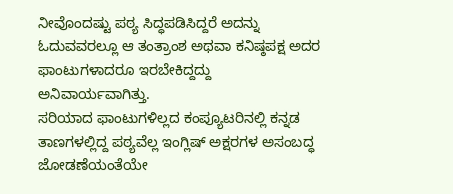ನೀವೊಂದಷ್ಟು ಪಠ್ಯ ಸಿದ್ಧಪಡಿಸಿದ್ದರೆ ಅದನ್ನು ಓದುವವರಲ್ಲೂ ಆ ತಂತ್ರಾಂಶ ಅಥವಾ ಕನಿಷ್ಠಪಕ್ಷ ಅದರ ಫಾಂಟುಗಳಾದರೂ ಇರಬೇಕಿದ್ದದ್ದು ಅನಿವಾರ್ಯವಾಗಿತ್ತು.
ಸರಿಯಾದ ಫಾಂಟುಗಳಿಲ್ಲದ ಕಂಪ್ಯೂಟರಿನಲ್ಲಿ ಕನ್ನಡ ತಾಣಗಳಲ್ಲಿದ್ದ ಪಠ್ಯವೆಲ್ಲ ಇಂಗ್ಲಿಷ್ ಅಕ್ಷರಗಳ ಅಸಂಬದ್ಧ ಜೋಡಣೆಯಂತೆಯೇ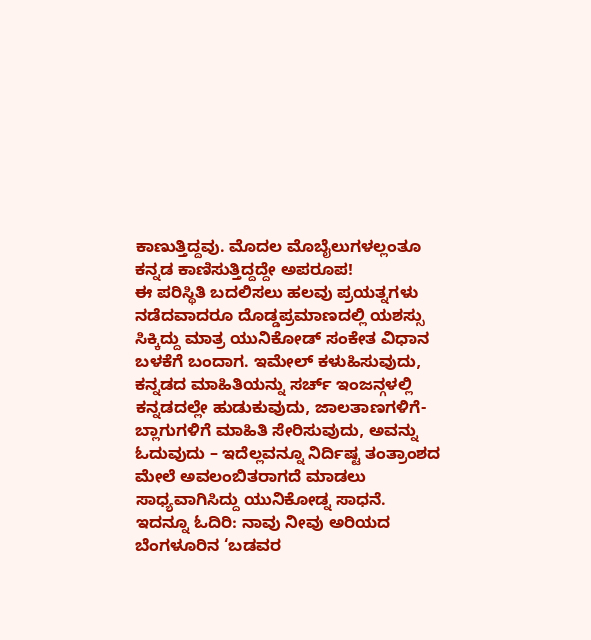ಕಾಣುತ್ತಿದ್ದವು. ಮೊದಲ ಮೊಬೈಲುಗಳಲ್ಲಂತೂ ಕನ್ನಡ ಕಾಣಿಸುತ್ತಿದ್ದದ್ದೇ ಅಪರೂಪ!
ಈ ಪರಿಸ್ಥಿತಿ ಬದಲಿಸಲು ಹಲವು ಪ್ರಯತ್ನಗಳು ನಡೆದವಾದರೂ ದೊಡ್ಡಪ್ರಮಾಣದಲ್ಲಿ ಯಶಸ್ಸು ಸಿಕ್ಕಿದ್ದು ಮಾತ್ರ ಯುನಿಕೋಡ್ ಸಂಕೇತ ವಿಧಾನ ಬಳಕೆಗೆ ಬಂದಾಗ. ಇಮೇಲ್ ಕಳುಹಿಸುವುದು, ಕನ್ನಡದ ಮಾಹಿತಿಯನ್ನು ಸರ್ಚ್ ಇಂಜನ್ಗಳಲ್ಲಿ ಕನ್ನಡದಲ್ಲೇ ಹುಡುಕುವುದು, ಜಾಲತಾಣಗಳಿಗೆ-ಬ್ಲಾಗುಗಳಿಗೆ ಮಾಹಿತಿ ಸೇರಿಸುವುದು, ಅವನ್ನು ಓದುವುದು – ಇದೆಲ್ಲವನ್ನೂ ನಿರ್ದಿಷ್ಟ ತಂತ್ರಾಂಶದ ಮೇಲೆ ಅವಲಂಬಿತರಾಗದೆ ಮಾಡಲು ಸಾಧ್ಯವಾಗಿಸಿದ್ದು ಯುನಿಕೋಡ್ನ ಸಾಧನೆ.
ಇದನ್ನೂ ಓದಿರಿ: ನಾವು ನೀವು ಅರಿಯದ ಬೆಂಗಳೂರಿನ ‘ಬಡವರ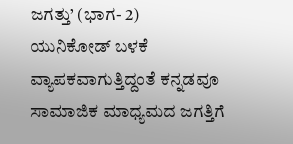ಜಗತ್ತು’ (ಭಾಗ- 2)
ಯುನಿಕೋಡ್ ಬಳಕೆ ವ್ಯಾಪಕವಾಗುತ್ತಿದ್ದಂತೆ ಕನ್ನಡವೂ ಸಾಮಾಜಿಕ ಮಾಧ್ಯಮದ ಜಗತ್ತಿಗೆ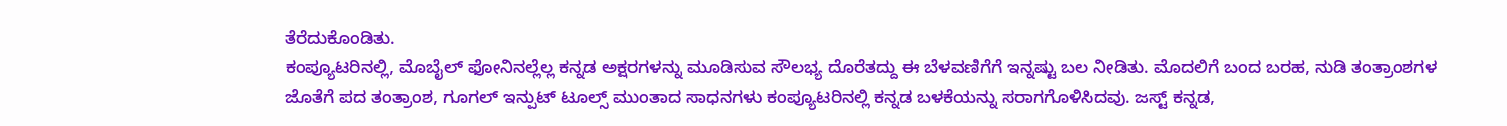ತೆರೆದುಕೊಂಡಿತು.
ಕಂಪ್ಯೂಟರಿನಲ್ಲಿ, ಮೊಬೈಲ್ ಫೋನಿನಲ್ಲೆಲ್ಲ ಕನ್ನಡ ಅಕ್ಷರಗಳನ್ನು ಮೂಡಿಸುವ ಸೌಲಭ್ಯ ದೊರೆತದ್ದು ಈ ಬೆಳವಣಿಗೆಗೆ ಇನ್ನಷ್ಟು ಬಲ ನೀಡಿತು. ಮೊದಲಿಗೆ ಬಂದ ಬರಹ, ನುಡಿ ತಂತ್ರಾಂಶಗಳ ಜೊತೆಗೆ ಪದ ತಂತ್ರಾಂಶ, ಗೂಗಲ್ ಇನ್ಪುಟ್ ಟೂಲ್ಸ್ ಮುಂತಾದ ಸಾಧನಗಳು ಕಂಪ್ಯೂಟರಿನಲ್ಲಿ ಕನ್ನಡ ಬಳಕೆಯನ್ನು ಸರಾಗಗೊಳಿಸಿದವು. ಜಸ್ಟ್ ಕನ್ನಡ,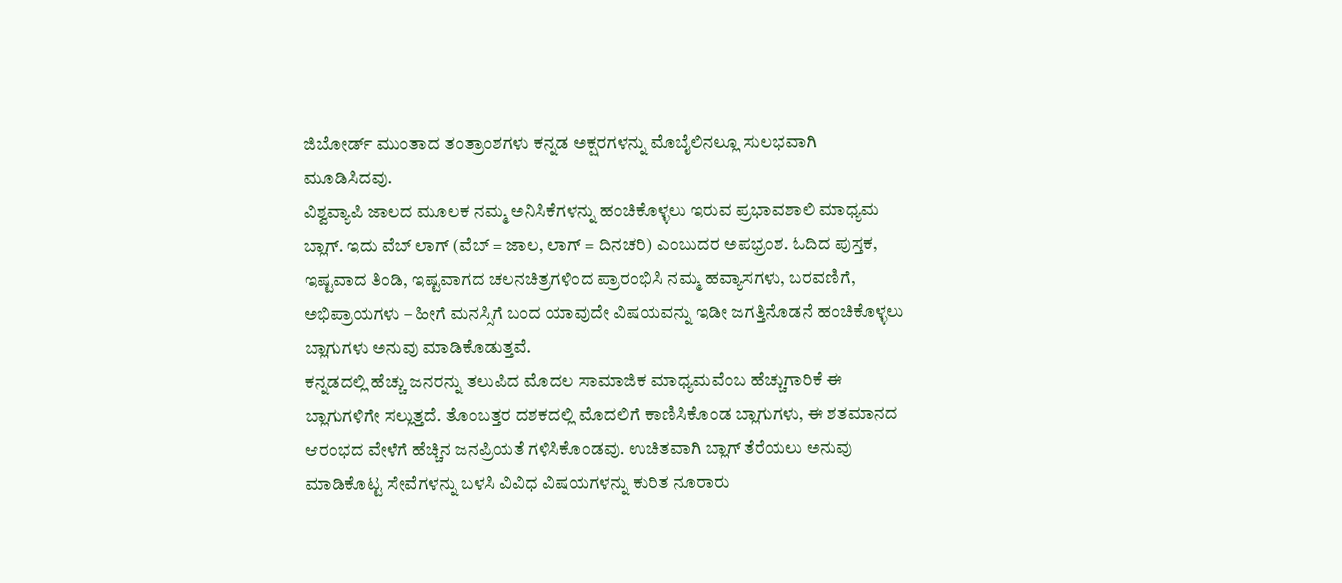ಜಿಬೋರ್ಡ್ ಮುಂತಾದ ತಂತ್ರಾಂಶಗಳು ಕನ್ನಡ ಅಕ್ಷರಗಳನ್ನು ಮೊಬೈಲಿನಲ್ಲೂ ಸುಲಭವಾಗಿ ಮೂಡಿಸಿದವು.
ವಿಶ್ವವ್ಯಾಪಿ ಜಾಲದ ಮೂಲಕ ನಮ್ಮ ಅನಿಸಿಕೆಗಳನ್ನು ಹಂಚಿಕೊಳ್ಳಲು ಇರುವ ಪ್ರಭಾವಶಾಲಿ ಮಾಧ್ಯಮ ಬ್ಲಾಗ್. ಇದು ವೆಬ್ ಲಾಗ್ (ವೆಬ್ = ಜಾಲ, ಲಾಗ್ = ದಿನಚರಿ) ಎಂಬುದರ ಅಪಭ್ರಂಶ. ಓದಿದ ಪುಸ್ತಕ, ಇಷ್ಟವಾದ ತಿಂಡಿ, ಇಷ್ಟವಾಗದ ಚಲನಚಿತ್ರಗಳಿಂದ ಪ್ರಾರಂಭಿಸಿ ನಮ್ಮ ಹವ್ಯಾಸಗಳು, ಬರವಣಿಗೆ, ಅಭಿಪ್ರಾಯಗಳು – ಹೀಗೆ ಮನಸ್ಸಿಗೆ ಬಂದ ಯಾವುದೇ ವಿಷಯವನ್ನು ಇಡೀ ಜಗತ್ತಿನೊಡನೆ ಹಂಚಿಕೊಳ್ಳಲು ಬ್ಲಾಗುಗಳು ಅನುವು ಮಾಡಿಕೊಡುತ್ತವೆ.
ಕನ್ನಡದಲ್ಲಿ ಹೆಚ್ಚು ಜನರನ್ನು ತಲುಪಿದ ಮೊದಲ ಸಾಮಾಜಿಕ ಮಾಧ್ಯಮವೆಂಬ ಹೆಚ್ಚುಗಾರಿಕೆ ಈ ಬ್ಲಾಗುಗಳಿಗೇ ಸಲ್ಲುತ್ತದೆ. ತೊಂಬತ್ತರ ದಶಕದಲ್ಲಿ ಮೊದಲಿಗೆ ಕಾಣಿಸಿಕೊಂಡ ಬ್ಲಾಗುಗಳು, ಈ ಶತಮಾನದ ಆರಂಭದ ವೇಳೆಗೆ ಹೆಚ್ಚಿನ ಜನಪ್ರಿಯತೆ ಗಳಿಸಿಕೊಂಡವು. ಉಚಿತವಾಗಿ ಬ್ಲಾಗ್ ತೆರೆಯಲು ಅನುವು ಮಾಡಿಕೊಟ್ಟ ಸೇವೆಗಳನ್ನು ಬಳಸಿ ವಿವಿಧ ವಿಷಯಗಳನ್ನು ಕುರಿತ ನೂರಾರು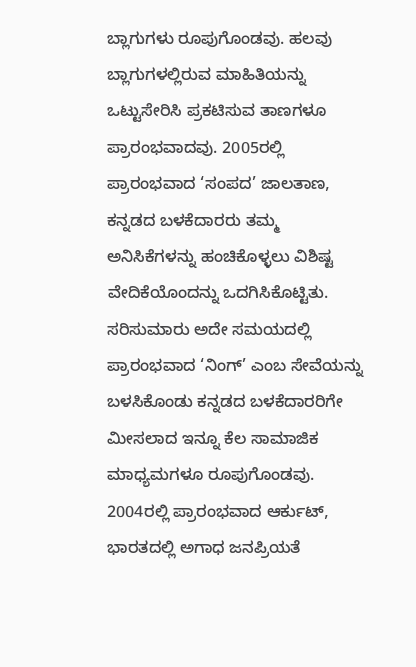ಬ್ಲಾಗುಗಳು ರೂಪುಗೊಂಡವು. ಹಲವು ಬ್ಲಾಗುಗಳಲ್ಲಿರುವ ಮಾಹಿತಿಯನ್ನು ಒಟ್ಟುಸೇರಿಸಿ ಪ್ರಕಟಿಸುವ ತಾಣಗಳೂ ಪ್ರಾರಂಭವಾದವು. 2005ರಲ್ಲಿ ಪ್ರಾರಂಭವಾದ ‘ಸಂಪದ’ ಜಾಲತಾಣ, ಕನ್ನಡದ ಬಳಕೆದಾರರು ತಮ್ಮ ಅನಿಸಿಕೆಗಳನ್ನು ಹಂಚಿಕೊಳ್ಳಲು ವಿಶಿಷ್ಟ ವೇದಿಕೆಯೊಂದನ್ನು ಒದಗಿಸಿಕೊಟ್ಟಿತು. ಸರಿಸುಮಾರು ಅದೇ ಸಮಯದಲ್ಲಿ ಪ್ರಾರಂಭವಾದ ‘ನಿಂಗ್’ ಎಂಬ ಸೇವೆಯನ್ನು ಬಳಸಿಕೊಂಡು ಕನ್ನಡದ ಬಳಕೆದಾರರಿಗೇ ಮೀಸಲಾದ ಇನ್ನೂ ಕೆಲ ಸಾಮಾಜಿಕ ಮಾಧ್ಯಮಗಳೂ ರೂಪುಗೊಂಡವು.
2004ರಲ್ಲಿ ಪ್ರಾರಂಭವಾದ ಆರ್ಕುಟ್, ಭಾರತದಲ್ಲಿ ಅಗಾಧ ಜನಪ್ರಿಯತೆ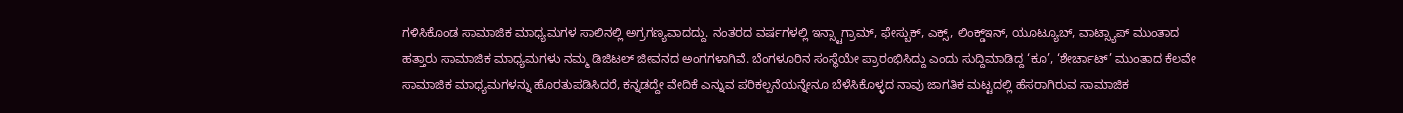ಗಳಿಸಿಕೊಂಡ ಸಾಮಾಜಿಕ ಮಾಧ್ಯಮಗಳ ಸಾಲಿನಲ್ಲಿ ಅಗ್ರಗಣ್ಯವಾದದ್ದು. ನಂತರದ ವರ್ಷಗಳಲ್ಲಿ ಇನ್ಸ್ಟಾಗ್ರಾಮ್, ಫೇಸ್ಬುಕ್, ಎಕ್ಸ್, ಲಿಂಕ್ಡ್ಇನ್, ಯೂಟ್ಯೂಬ್, ವಾಟ್ಸ್ಯಾಪ್ ಮುಂತಾದ ಹತ್ತಾರು ಸಾಮಾಜಿಕ ಮಾಧ್ಯಮಗಳು ನಮ್ಮ ಡಿಜಿಟಲ್ ಜೀವನದ ಅಂಗಗಳಾಗಿವೆ. ಬೆಂಗಳೂರಿನ ಸಂಸ್ಥೆಯೇ ಪ್ರಾರಂಭಿಸಿದ್ದು ಎಂದು ಸುದ್ದಿಮಾಡಿದ್ದ ‘ಕೂ’, ‘ಶೇರ್ಚಾಟ್’ ಮುಂತಾದ ಕೆಲವೇ ಸಾಮಾಜಿಕ ಮಾಧ್ಯಮಗಳನ್ನು ಹೊರತುಪಡಿಸಿದರೆ, ಕನ್ನಡದ್ದೇ ವೇದಿಕೆ ಎನ್ನುವ ಪರಿಕಲ್ಪನೆಯನ್ನೇನೂ ಬೆಳೆಸಿಕೊಳ್ಳದ ನಾವು ಜಾಗತಿಕ ಮಟ್ಟದಲ್ಲಿ ಹೆಸರಾಗಿರುವ ಸಾಮಾಜಿಕ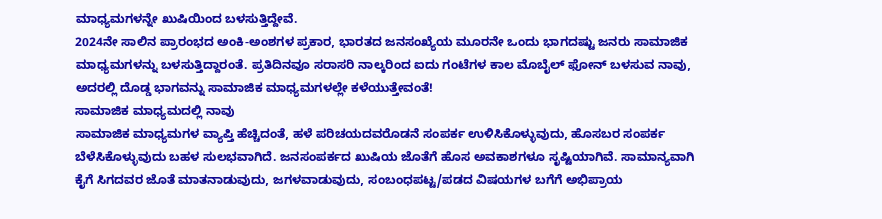ಮಾಧ್ಯಮಗಳನ್ನೇ ಖುಷಿಯಿಂದ ಬಳಸುತ್ತಿದ್ದೇವೆ.
2024ನೇ ಸಾಲಿನ ಪ್ರಾರಂಭದ ಅಂಕಿ-ಅಂಶಗಳ ಪ್ರಕಾರ, ಭಾರತದ ಜನಸಂಖ್ಯೆಯ ಮೂರನೇ ಒಂದು ಭಾಗದಷ್ಟು ಜನರು ಸಾಮಾಜಿಕ ಮಾಧ್ಯಮಗಳನ್ನು ಬಳಸುತ್ತಿದ್ದಾರಂತೆ. ಪ್ರತಿದಿನವೂ ಸರಾಸರಿ ನಾಲ್ಕರಿಂದ ಐದು ಗಂಟೆಗಳ ಕಾಲ ಮೊಬೈಲ್ ಫೋನ್ ಬಳಸುವ ನಾವು, ಅದರಲ್ಲಿ ದೊಡ್ಡ ಭಾಗವನ್ನು ಸಾಮಾಜಿಕ ಮಾಧ್ಯಮಗಳಲ್ಲೇ ಕಳೆಯುತ್ತೇವಂತೆ!
ಸಾಮಾಜಿಕ ಮಾಧ್ಯಮದಲ್ಲಿ ನಾವು
ಸಾಮಾಜಿಕ ಮಾಧ್ಯಮಗಳ ವ್ಯಾಪ್ತಿ ಹೆಚ್ಚಿದಂತೆ, ಹಳೆ ಪರಿಚಯದವರೊಡನೆ ಸಂಪರ್ಕ ಉಳಿಸಿಕೊಳ್ಳುವುದು, ಹೊಸಬರ ಸಂಪರ್ಕ ಬೆಳೆಸಿಕೊಳ್ಳುವುದು ಬಹಳ ಸುಲಭವಾಗಿದೆ. ಜನಸಂಪರ್ಕದ ಖುಷಿಯ ಜೊತೆಗೆ ಹೊಸ ಅವಕಾಶಗಳೂ ಸೃಷ್ಟಿಯಾಗಿವೆ. ಸಾಮಾನ್ಯವಾಗಿ ಕೈಗೆ ಸಿಗದವರ ಜೊತೆ ಮಾತನಾಡುವುದು, ಜಗಳವಾಡುವುದು, ಸಂಬಂಧಪಟ್ಟ/ಪಡದ ವಿಷಯಗಳ ಬಗೆಗೆ ಅಭಿಪ್ರಾಯ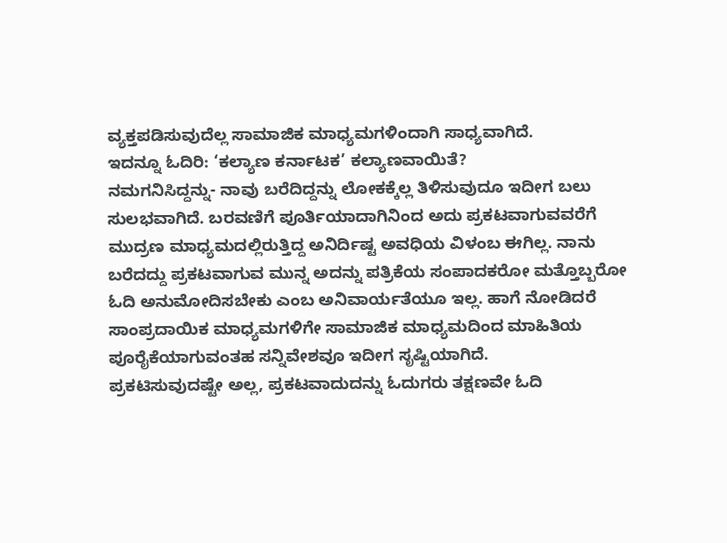ವ್ಯಕ್ತಪಡಿಸುವುದೆಲ್ಲ ಸಾಮಾಜಿಕ ಮಾಧ್ಯಮಗಳಿಂದಾಗಿ ಸಾಧ್ಯವಾಗಿದೆ.
ಇದನ್ನೂ ಓದಿರಿ: ‘ಕಲ್ಯಾಣ ಕರ್ನಾಟಕ’ ಕಲ್ಯಾಣವಾಯಿತೆ?
ನಮಗನಿಸಿದ್ದನ್ನು- ನಾವು ಬರೆದಿದ್ದನ್ನು ಲೋಕಕ್ಕೆಲ್ಲ ತಿಳಿಸುವುದೂ ಇದೀಗ ಬಲು ಸುಲಭವಾಗಿದೆ. ಬರವಣಿಗೆ ಪೂರ್ತಿಯಾದಾಗಿನಿಂದ ಅದು ಪ್ರಕಟವಾಗುವವರೆಗೆ ಮುದ್ರಣ ಮಾಧ್ಯಮದಲ್ಲಿರುತ್ತಿದ್ದ ಅನಿರ್ದಿಷ್ಟ ಅವಧಿಯ ವಿಳಂಬ ಈಗಿಲ್ಲ. ನಾನು ಬರೆದದ್ದು ಪ್ರಕಟವಾಗುವ ಮುನ್ನ ಅದನ್ನು ಪತ್ರಿಕೆಯ ಸಂಪಾದಕರೋ ಮತ್ತೊಬ್ಬರೋ ಓದಿ ಅನುಮೋದಿಸಬೇಕು ಎಂಬ ಅನಿವಾರ್ಯತೆಯೂ ಇಲ್ಲ. ಹಾಗೆ ನೋಡಿದರೆ ಸಾಂಪ್ರದಾಯಿಕ ಮಾಧ್ಯಮಗಳಿಗೇ ಸಾಮಾಜಿಕ ಮಾಧ್ಯಮದಿಂದ ಮಾಹಿತಿಯ ಪೂರೈಕೆಯಾಗುವಂತಹ ಸನ್ನಿವೇಶವೂ ಇದೀಗ ಸೃಷ್ಟಿಯಾಗಿದೆ.
ಪ್ರಕಟಿಸುವುದಷ್ಟೇ ಅಲ್ಲ, ಪ್ರಕಟವಾದುದನ್ನು ಓದುಗರು ತಕ್ಷಣವೇ ಓದಿ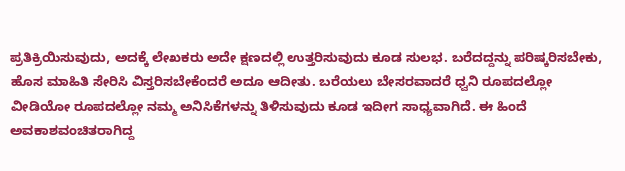ಪ್ರತಿಕ್ರಿಯಿಸುವುದು, ಅದಕ್ಕೆ ಲೇಖಕರು ಅದೇ ಕ್ಷಣದಲ್ಲಿ ಉತ್ತರಿಸುವುದು ಕೂಡ ಸುಲಭ. ಬರೆದದ್ದನ್ನು ಪರಿಷ್ಕರಿಸಬೇಕು, ಹೊಸ ಮಾಹಿತಿ ಸೇರಿಸಿ ವಿಸ್ತರಿಸಬೇಕೆಂದರೆ ಅದೂ ಆದೀತು. ಬರೆಯಲು ಬೇಸರವಾದರೆ ಧ್ವನಿ ರೂಪದಲ್ಲೋ ವೀಡಿಯೋ ರೂಪದಲ್ಲೋ ನಮ್ಮ ಅನಿಸಿಕೆಗಳನ್ನು ತಿಳಿಸುವುದು ಕೂಡ ಇದೀಗ ಸಾಧ್ಯವಾಗಿದೆ. ಈ ಹಿಂದೆ ಅವಕಾಶವಂಚಿತರಾಗಿದ್ದ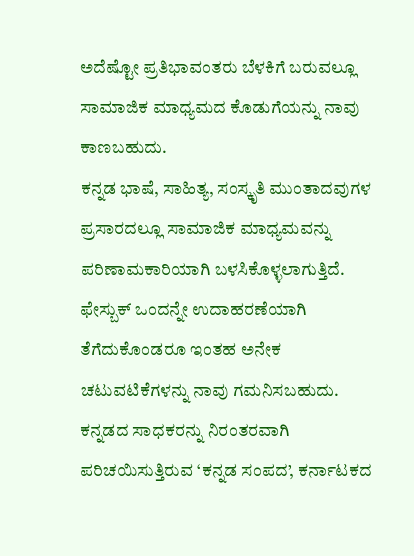ಅದೆಷ್ಟೋ ಪ್ರತಿಭಾವಂತರು ಬೆಳಕಿಗೆ ಬರುವಲ್ಲೂ ಸಾಮಾಜಿಕ ಮಾಧ್ಯಮದ ಕೊಡುಗೆಯನ್ನು ನಾವು ಕಾಣಬಹುದು.
ಕನ್ನಡ ಭಾಷೆ, ಸಾಹಿತ್ಯ, ಸಂಸ್ಕೃತಿ ಮುಂತಾದವುಗಳ ಪ್ರಸಾರದಲ್ಲೂ ಸಾಮಾಜಿಕ ಮಾಧ್ಯಮವನ್ನು ಪರಿಣಾಮಕಾರಿಯಾಗಿ ಬಳಸಿಕೊಳ್ಳಲಾಗುತ್ತಿದೆ. ಫೇಸ್ಬುಕ್ ಒಂದನ್ನೇ ಉದಾಹರಣೆಯಾಗಿ ತೆಗೆದುಕೊಂಡರೂ ಇಂತಹ ಅನೇಕ ಚಟುವಟಿಕೆಗಳನ್ನು ನಾವು ಗಮನಿಸಬಹುದು. ಕನ್ನಡದ ಸಾಧಕರನ್ನು ನಿರಂತರವಾಗಿ ಪರಿಚಯಿಸುತ್ತಿರುವ ‘ಕನ್ನಡ ಸಂಪದ’, ಕರ್ನಾಟಕದ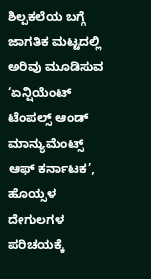ಶಿಲ್ಪಕಲೆಯ ಬಗ್ಗೆ ಜಾಗತಿಕ ಮಟ್ಟದಲ್ಲಿ ಅರಿವು ಮೂಡಿಸುವ ‘ಏನ್ಷಿಯೆಂಟ್ ಟೆಂಪಲ್ಸ್ ಆಂಡ್ ಮಾನ್ಯುಮೆಂಟ್ಸ್ ಆಫ್ ಕರ್ನಾಟಕ’, ಹೊಯ್ಸಳ ದೇಗುಲಗಳ ಪರಿಚಯಕ್ಕೆ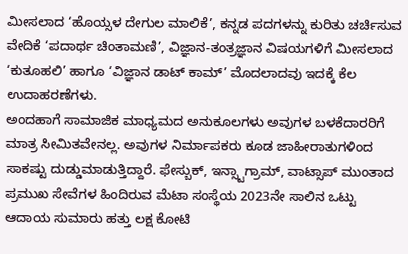ಮೀಸಲಾದ ‘ಹೊಯ್ಸಳ ದೇಗುಲ ಮಾಲಿಕೆ’, ಕನ್ನಡ ಪದಗಳನ್ನು ಕುರಿತು ಚರ್ಚಿಸುವ ವೇದಿಕೆ ‘ಪದಾರ್ಥ ಚಿಂತಾಮಣಿ’, ವಿಜ್ಞಾನ-ತಂತ್ರಜ್ಞಾನ ವಿಷಯಗಳಿಗೆ ಮೀಸಲಾದ ‘ಕುತೂಹಲಿ’ ಹಾಗೂ ‘ವಿಜ್ಞಾನ ಡಾಟ್ ಕಾಮ್’ ಮೊದಲಾದವು ಇದಕ್ಕೆ ಕೆಲ ಉದಾಹರಣೆಗಳು.
ಅಂದಹಾಗೆ ಸಾಮಾಜಿಕ ಮಾಧ್ಯಮದ ಅನುಕೂಲಗಳು ಅವುಗಳ ಬಳಕೆದಾರರಿಗೆ ಮಾತ್ರ ಸೀಮಿತವೇನಲ್ಲ. ಅವುಗಳ ನಿರ್ಮಾಪಕರು ಕೂಡ ಜಾಹೀರಾತುಗಳಿಂದ ಸಾಕಷ್ಟು ದುಡ್ಡುಮಾಡುತ್ತಿದ್ದಾರೆ. ಫೇಸ್ಬುಕ್, ಇನ್ಸ್ಟಾಗ್ರಾಮ್, ವಾಟ್ಸಾಪ್ ಮುಂತಾದ ಪ್ರಮುಖ ಸೇವೆಗಳ ಹಿಂದಿರುವ ಮೆಟಾ ಸಂಸ್ಥೆಯ 2023ನೇ ಸಾಲಿನ ಒಟ್ಟು ಆದಾಯ ಸುಮಾರು ಹತ್ತು ಲಕ್ಷ ಕೋಟಿ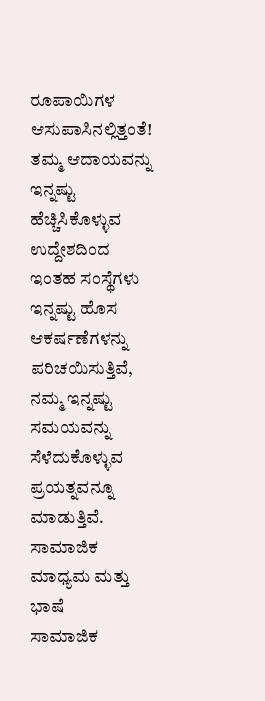ರೂಪಾಯಿಗಳ ಆಸುಪಾಸಿನಲ್ಲಿತ್ತಂತೆ! ತಮ್ಮ ಆದಾಯವನ್ನು ಇನ್ನಷ್ಟು ಹೆಚ್ಚಿಸಿಕೊಳ್ಳುವ ಉದ್ದೇಶದಿಂದ ಇಂತಹ ಸಂಸ್ಥೆಗಳು ಇನ್ನಷ್ಟು ಹೊಸ ಆಕರ್ಷಣೆಗಳನ್ನು ಪರಿಚಯಿಸುತ್ತಿವೆ, ನಮ್ಮ ಇನ್ನಷ್ಟು ಸಮಯವನ್ನು ಸೆಳೆದುಕೊಳ್ಳುವ ಪ್ರಯತ್ನವನ್ನೂ ಮಾಡುತ್ತಿವೆ.
ಸಾಮಾಜಿಕ ಮಾಧ್ಯಮ ಮತ್ತು ಭಾಷೆ
ಸಾಮಾಜಿಕ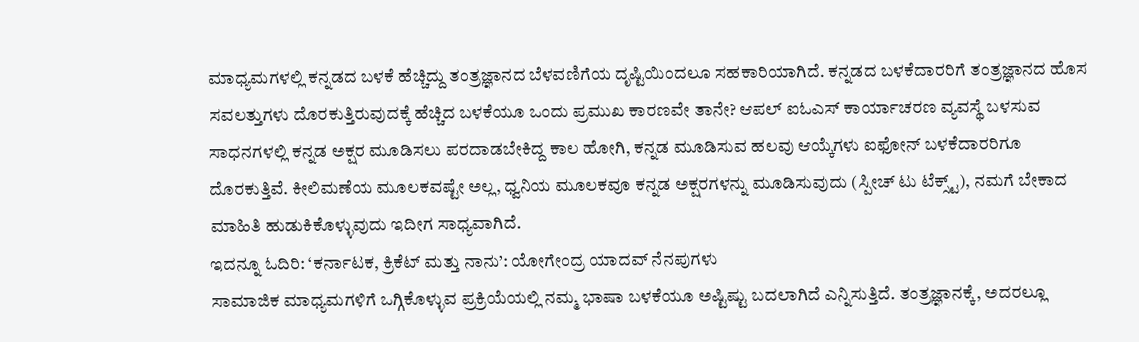ಮಾಧ್ಯಮಗಳಲ್ಲಿ ಕನ್ನಡದ ಬಳಕೆ ಹೆಚ್ಚಿದ್ದು ತಂತ್ರಜ್ಞಾನದ ಬೆಳವಣಿಗೆಯ ದೃಷ್ಟಿಯಿಂದಲೂ ಸಹಕಾರಿಯಾಗಿದೆ. ಕನ್ನಡದ ಬಳಕೆದಾರರಿಗೆ ತಂತ್ರಜ್ಞಾನದ ಹೊಸ ಸವಲತ್ತುಗಳು ದೊರಕುತ್ತಿರುವುದಕ್ಕೆ ಹೆಚ್ಚಿದ ಬಳಕೆಯೂ ಒಂದು ಪ್ರಮುಖ ಕಾರಣವೇ ತಾನೇ? ಆಪಲ್ ಐಓಎಸ್ ಕಾರ್ಯಾಚರಣ ವ್ಯವಸ್ಥೆ ಬಳಸುವ ಸಾಧನಗಳಲ್ಲಿ ಕನ್ನಡ ಅಕ್ಷರ ಮೂಡಿಸಲು ಪರದಾಡಬೇಕಿದ್ದ ಕಾಲ ಹೋಗಿ, ಕನ್ನಡ ಮೂಡಿಸುವ ಹಲವು ಆಯ್ಕೆಗಳು ಐಫೋನ್ ಬಳಕೆದಾರರಿಗೂ ದೊರಕುತ್ತಿವೆ. ಕೀಲಿಮಣೆಯ ಮೂಲಕವಷ್ಟೇ ಅಲ್ಲ, ಧ್ವನಿಯ ಮೂಲಕವೂ ಕನ್ನಡ ಅಕ್ಷರಗಳನ್ನು ಮೂಡಿಸುವುದು (ಸ್ಪೀಚ್ ಟು ಟೆಕ್ಸ್ಟ್), ನಮಗೆ ಬೇಕಾದ ಮಾಹಿತಿ ಹುಡುಕಿಕೊಳ್ಳುವುದು ಇದೀಗ ಸಾಧ್ಯವಾಗಿದೆ.
ಇದನ್ನೂ ಓದಿರಿ: ‘ಕರ್ನಾಟಕ, ಕ್ರಿಕೆಟ್ ಮತ್ತು ನಾನು’: ಯೋಗೇಂದ್ರ ಯಾದವ್ ನೆನಪುಗಳು
ಸಾಮಾಜಿಕ ಮಾಧ್ಯಮಗಳಿಗೆ ಒಗ್ಗಿಕೊಳ್ಳುವ ಪ್ರಕ್ರಿಯೆಯಲ್ಲಿ ನಮ್ಮ ಭಾಷಾ ಬಳಕೆಯೂ ಅಷ್ಟಿಷ್ಟು ಬದಲಾಗಿದೆ ಎನ್ನಿಸುತ್ತಿದೆ. ತಂತ್ರಜ್ಞಾನಕ್ಕೆ, ಅದರಲ್ಲೂ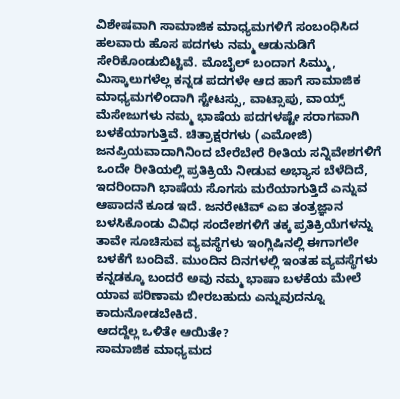ವಿಶೇಷವಾಗಿ ಸಾಮಾಜಿಕ ಮಾಧ್ಯಮಗಳಿಗೆ ಸಂಬಂಧಿಸಿದ ಹಲವಾರು ಹೊಸ ಪದಗಳು ನಮ್ಮ ಆಡುನುಡಿಗೆ ಸೇರಿಕೊಂಡುಬಿಟ್ಟಿವೆ. ಮೊಬೈಲ್ ಬಂದಾಗ ಸಿಮ್ಮು, ಮಿಸ್ಕಾಲುಗಳೆಲ್ಲ ಕನ್ನಡ ಪದಗಳೇ ಆದ ಹಾಗೆ ಸಾಮಾಜಿಕ ಮಾಧ್ಯಮಗಳಿಂದಾಗಿ ಸ್ಟೇಟಸ್ಸು, ವಾಟ್ಸಾಪು, ವಾಯ್ಸ್ ಮೆಸೇಜುಗಳು ನಮ್ಮ ಭಾಷೆಯ ಪದಗಳಷ್ಟೇ ಸರಾಗವಾಗಿ ಬಳಕೆಯಾಗುತ್ತಿವೆ. ಚಿತ್ರಾಕ್ಷರಗಳು (ಎಮೋಜಿ) ಜನಪ್ರಿಯವಾದಾಗಿನಿಂದ ಬೇರೆಬೇರೆ ರೀತಿಯ ಸನ್ನಿವೇಶಗಳಿಗೆ ಒಂದೇ ರೀತಿಯಲ್ಲಿ ಪ್ರತಿಕ್ರಿಯೆ ನೀಡುವ ಅಭ್ಯಾಸ ಬೆಳೆದಿದೆ, ಇದರಿಂದಾಗಿ ಭಾಷೆಯ ಸೊಗಸು ಮರೆಯಾಗುತ್ತಿದೆ ಎನ್ನುವ ಆಪಾದನೆ ಕೂಡ ಇದೆ. ಜನರೇಟಿವ್ ಎಐ ತಂತ್ರಜ್ಞಾನ ಬಳಸಿಕೊಂಡು ವಿವಿಧ ಸಂದೇಶಗಳಿಗೆ ತಕ್ಕ ಪ್ರತಿಕ್ರಿಯೆಗಳನ್ನು ತಾವೇ ಸೂಚಿಸುವ ವ್ಯವಸ್ಥೆಗಳು ಇಂಗ್ಲಿಷಿನಲ್ಲಿ ಈಗಾಗಲೇ ಬಳಕೆಗೆ ಬಂದಿವೆ. ಮುಂದಿನ ದಿನಗಳಲ್ಲಿ ಇಂತಹ ವ್ಯವಸ್ಥೆಗಳು ಕನ್ನಡಕ್ಕೂ ಬಂದರೆ ಅವು ನಮ್ಮ ಭಾಷಾ ಬಳಕೆಯ ಮೇಲೆ ಯಾವ ಪರಿಣಾಮ ಬೀರಬಹುದು ಎನ್ನುವುದನ್ನೂ ಕಾದುನೋಡಬೇಕಿದೆ.
ಆದದ್ದೆಲ್ಲ ಒಳಿತೇ ಆಯಿತೇ?
ಸಾಮಾಜಿಕ ಮಾಧ್ಯಮದ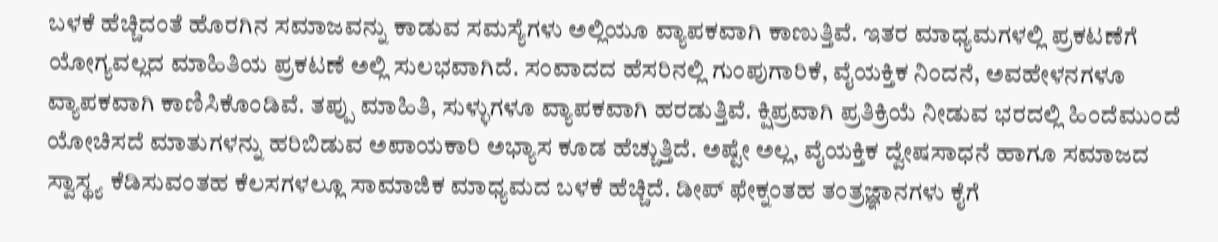ಬಳಕೆ ಹೆಚ್ಚಿದಂತೆ ಹೊರಗಿನ ಸಮಾಜವನ್ನು ಕಾಡುವ ಸಮಸ್ಯೆಗಳು ಅಲ್ಲಿಯೂ ವ್ಯಾಪಕವಾಗಿ ಕಾಣುತ್ತಿವೆ. ಇತರ ಮಾಧ್ಯಮಗಳಲ್ಲಿ ಪ್ರಕಟಣೆಗೆ ಯೋಗ್ಯವಲ್ಲದ ಮಾಹಿತಿಯ ಪ್ರಕಟಣೆ ಅಲ್ಲಿ ಸುಲಭವಾಗಿದೆ. ಸಂವಾದದ ಹೆಸರಿನಲ್ಲಿ ಗುಂಪುಗಾರಿಕೆ, ವೈಯಕ್ತಿಕ ನಿಂದನೆ, ಅವಹೇಳನಗಳೂ ವ್ಯಾಪಕವಾಗಿ ಕಾಣಿಸಿಕೊಂಡಿವೆ. ತಪ್ಪು ಮಾಹಿತಿ, ಸುಳ್ಳುಗಳೂ ವ್ಯಾಪಕವಾಗಿ ಹರಡುತ್ತಿವೆ. ಕ್ಷಿಪ್ರವಾಗಿ ಪ್ರತಿಕ್ರಿಯೆ ನೀಡುವ ಭರದಲ್ಲಿ ಹಿಂದೆಮುಂದೆ ಯೋಚಿಸದೆ ಮಾತುಗಳನ್ನು ಹರಿಬಿಡುವ ಅಪಾಯಕಾರಿ ಅಭ್ಯಾಸ ಕೂಡ ಹೆಚ್ಚುತ್ತಿದೆ. ಅಷ್ಟೇ ಅಲ್ಲ, ವೈಯಕ್ತಿಕ ದ್ವೇಷಸಾಧನೆ ಹಾಗೂ ಸಮಾಜದ ಸ್ವಾಸ್ಥ್ಯ ಕೆಡಿಸುವಂತಹ ಕೆಲಸಗಳಲ್ಲೂ ಸಾಮಾಜಿಕ ಮಾಧ್ಯಮದ ಬಳಕೆ ಹೆಚ್ಚಿದೆ. ಡೀಪ್ ಫೇಕ್ನಂತಹ ತಂತ್ರಜ್ಞಾನಗಳು ಕೈಗೆ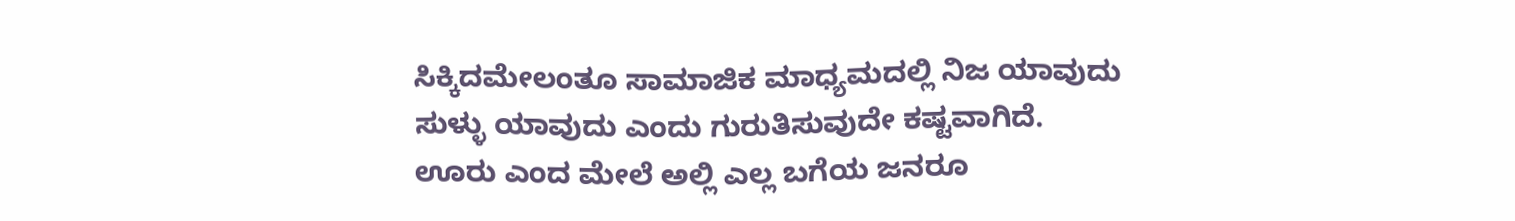ಸಿಕ್ಕಿದಮೇಲಂತೂ ಸಾಮಾಜಿಕ ಮಾಧ್ಯಮದಲ್ಲಿ ನಿಜ ಯಾವುದು ಸುಳ್ಳು ಯಾವುದು ಎಂದು ಗುರುತಿಸುವುದೇ ಕಷ್ಟವಾಗಿದೆ.
ಊರು ಎಂದ ಮೇಲೆ ಅಲ್ಲಿ ಎಲ್ಲ ಬಗೆಯ ಜನರೂ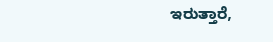ಇರುತ್ತಾರೆ,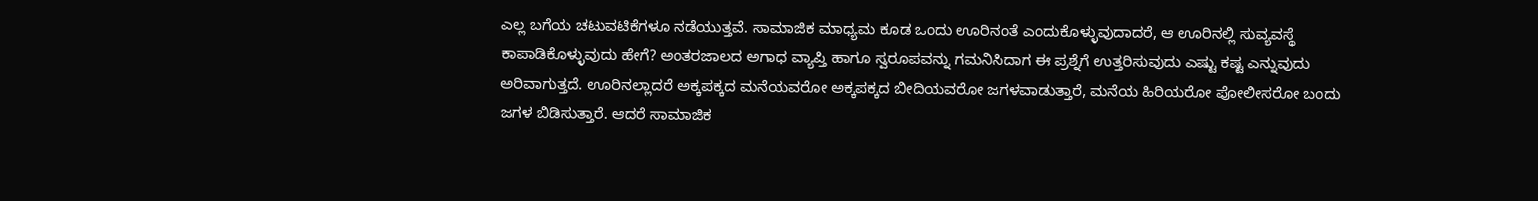ಎಲ್ಲ ಬಗೆಯ ಚಟುವಟಿಕೆಗಳೂ ನಡೆಯುತ್ತವೆ. ಸಾಮಾಜಿಕ ಮಾಧ್ಯಮ ಕೂಡ ಒಂದು ಊರಿನಂತೆ ಎಂದುಕೊಳ್ಳುವುದಾದರೆ, ಆ ಊರಿನಲ್ಲಿ ಸುವ್ಯವಸ್ಥೆ ಕಾಪಾಡಿಕೊಳ್ಳುವುದು ಹೇಗೆ? ಅಂತರಜಾಲದ ಅಗಾಧ ವ್ಯಾಪ್ತಿ ಹಾಗೂ ಸ್ವರೂಪವನ್ನು ಗಮನಿಸಿದಾಗ ಈ ಪ್ರಶ್ನೆಗೆ ಉತ್ತರಿಸುವುದು ಎಷ್ಟು ಕಷ್ಟ ಎನ್ನುವುದು ಅರಿವಾಗುತ್ತದೆ. ಊರಿನಲ್ಲಾದರೆ ಅಕ್ಕಪಕ್ಕದ ಮನೆಯವರೋ ಅಕ್ಕಪಕ್ಕದ ಬೀದಿಯವರೋ ಜಗಳವಾಡುತ್ತಾರೆ, ಮನೆಯ ಹಿರಿಯರೋ ಪೋಲೀಸರೋ ಬಂದು ಜಗಳ ಬಿಡಿಸುತ್ತಾರೆ. ಆದರೆ ಸಾಮಾಜಿಕ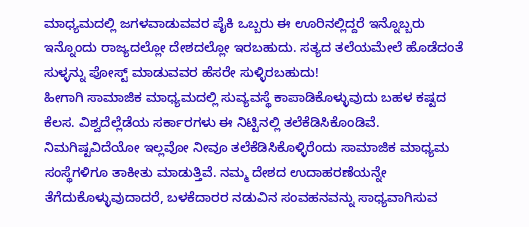ಮಾಧ್ಯಮದಲ್ಲಿ ಜಗಳವಾಡುವವರ ಪೈಕಿ ಒಬ್ಬರು ಈ ಊರಿನಲ್ಲಿದ್ದರೆ ಇನ್ನೊಬ್ಬರು ಇನ್ನೊಂದು ರಾಜ್ಯದಲ್ಲೋ ದೇಶದಲ್ಲೋ ಇರಬಹುದು. ಸತ್ಯದ ತಲೆಯಮೇಲೆ ಹೊಡೆದಂತೆ ಸುಳ್ಳನ್ನು ಪೋಸ್ಟ್ ಮಾಡುವವರ ಹೆಸರೇ ಸುಳ್ಳಿರಬಹುದು!
ಹೀಗಾಗಿ ಸಾಮಾಜಿಕ ಮಾಧ್ಯಮದಲ್ಲಿ ಸುವ್ಯವಸ್ಥೆ ಕಾಪಾಡಿಕೊಳ್ಳುವುದು ಬಹಳ ಕಷ್ಟದ ಕೆಲಸ. ವಿಶ್ವದೆಲ್ಲೆಡೆಯ ಸರ್ಕಾರಗಳು ಈ ನಿಟ್ಟಿನಲ್ಲಿ ತಲೆಕೆಡಿಸಿಕೊಂಡಿವೆ. ನಿಮಗಿಷ್ಟವಿದೆಯೋ ಇಲ್ಲವೋ ನೀವೂ ತಲೆಕೆಡಿಸಿಕೊಳ್ಳಿರೆಂದು ಸಾಮಾಜಿಕ ಮಾಧ್ಯಮ ಸಂಸ್ಥೆಗಳಿಗೂ ತಾಕೀತು ಮಾಡುತ್ತಿವೆ. ನಮ್ಮ ದೇಶದ ಉದಾಹರಣೆಯನ್ನೇ ತೆಗೆದುಕೊಳ್ಳುವುದಾದರೆ, ಬಳಕೆದಾರರ ನಡುವಿನ ಸಂವಹನವನ್ನು ಸಾಧ್ಯವಾಗಿಸುವ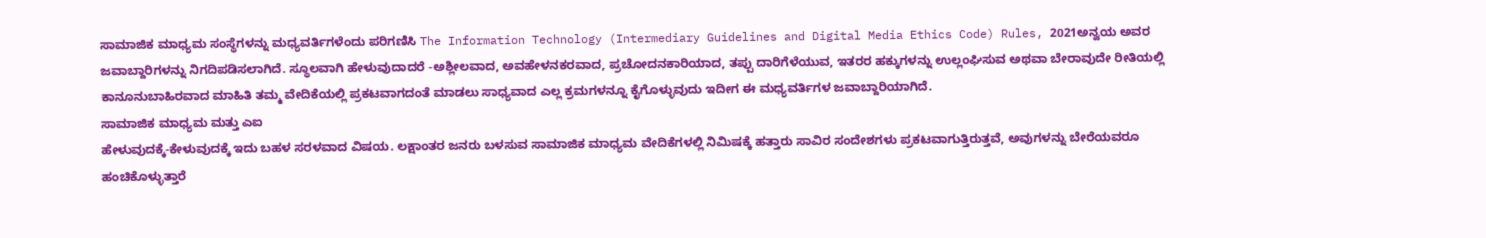ಸಾಮಾಜಿಕ ಮಾಧ್ಯಮ ಸಂಸ್ಥೆಗಳನ್ನು ಮಧ್ಯವರ್ತಿಗಳೆಂದು ಪರಿಗಣಿಸಿ The Information Technology (Intermediary Guidelines and Digital Media Ethics Code) Rules, 2021ಅನ್ವಯ ಅವರ ಜವಾಬ್ದಾರಿಗಳನ್ನು ನಿಗದಿಪಡಿಸಲಾಗಿದೆ. ಸ್ಥೂಲವಾಗಿ ಹೇಳುವುದಾದರೆ -ಅಶ್ಲೀಲವಾದ, ಅವಹೇಳನಕರವಾದ, ಪ್ರಚೋದನಕಾರಿಯಾದ, ತಪ್ಪು ದಾರಿಗೆಳೆಯುವ, ಇತರರ ಹಕ್ಕುಗಳನ್ನು ಉಲ್ಲಂಘಿಸುವ ಅಥವಾ ಬೇರಾವುದೇ ರೀತಿಯಲ್ಲಿ ಕಾನೂನುಬಾಹಿರವಾದ ಮಾಹಿತಿ ತಮ್ಮ ವೇದಿಕೆಯಲ್ಲಿ ಪ್ರಕಟವಾಗದಂತೆ ಮಾಡಲು ಸಾಧ್ಯವಾದ ಎಲ್ಲ ಕ್ರಮಗಳನ್ನೂ ಕೈಗೊಳ್ಳುವುದು ಇದೀಗ ಈ ಮಧ್ಯವರ್ತಿಗಳ ಜವಾಬ್ದಾರಿಯಾಗಿದೆ.
ಸಾಮಾಜಿಕ ಮಾಧ್ಯಮ ಮತ್ತು ಎಐ
ಹೇಳುವುದಕ್ಕೆ-ಕೇಳುವುದಕ್ಕೆ ಇದು ಬಹಳ ಸರಳವಾದ ವಿಷಯ. ಲಕ್ಷಾಂತರ ಜನರು ಬಳಸುವ ಸಾಮಾಜಿಕ ಮಾಧ್ಯಮ ವೇದಿಕೆಗಳಲ್ಲಿ ನಿಮಿಷಕ್ಕೆ ಹತ್ತಾರು ಸಾವಿರ ಸಂದೇಶಗಳು ಪ್ರಕಟವಾಗುತ್ತಿರುತ್ತವೆ, ಅವುಗಳನ್ನು ಬೇರೆಯವರೂ ಹಂಚಿಕೊಳ್ಳುತ್ತಾರೆ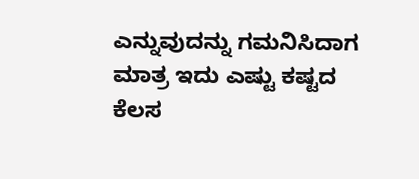ಎನ್ನುವುದನ್ನು ಗಮನಿಸಿದಾಗ ಮಾತ್ರ ಇದು ಎಷ್ಟು ಕಷ್ಟದ ಕೆಲಸ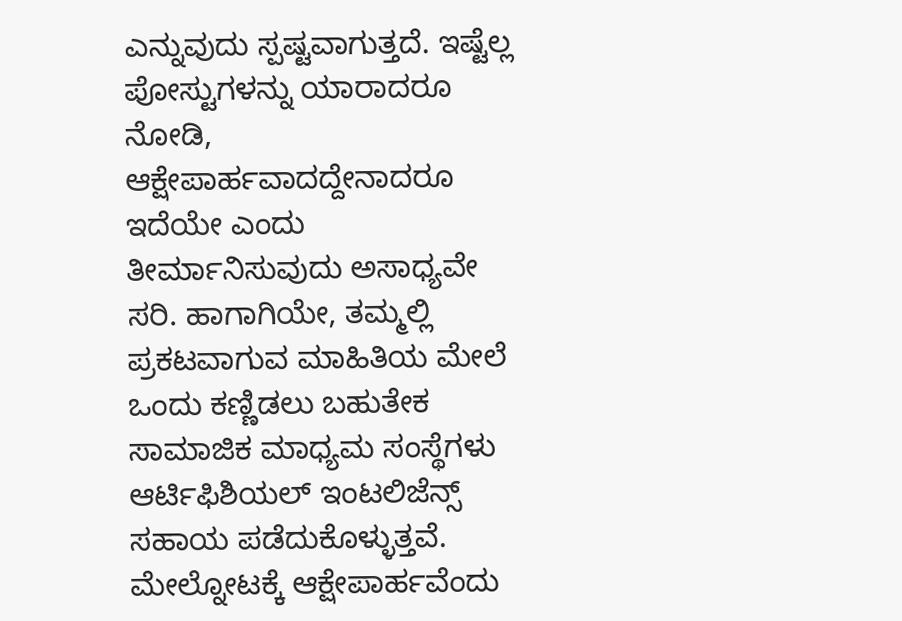ಎನ್ನುವುದು ಸ್ಪಷ್ಟವಾಗುತ್ತದೆ. ಇಷ್ಟೆಲ್ಲ ಪೋಸ್ಟುಗಳನ್ನು ಯಾರಾದರೂ ನೋಡಿ, ಆಕ್ಷೇಪಾರ್ಹವಾದದ್ದೇನಾದರೂ ಇದೆಯೇ ಎಂದು ತೀರ್ಮಾನಿಸುವುದು ಅಸಾಧ್ಯವೇ ಸರಿ. ಹಾಗಾಗಿಯೇ, ತಮ್ಮಲ್ಲಿ ಪ್ರಕಟವಾಗುವ ಮಾಹಿತಿಯ ಮೇಲೆ ಒಂದು ಕಣ್ಣಿಡಲು ಬಹುತೇಕ ಸಾಮಾಜಿಕ ಮಾಧ್ಯಮ ಸಂಸ್ಥೆಗಳು ಆರ್ಟಿಫಿಶಿಯಲ್ ಇಂಟಲಿಜೆನ್ಸ್ ಸಹಾಯ ಪಡೆದುಕೊಳ್ಳುತ್ತವೆ. ಮೇಲ್ನೋಟಕ್ಕೆ ಆಕ್ಷೇಪಾರ್ಹವೆಂದು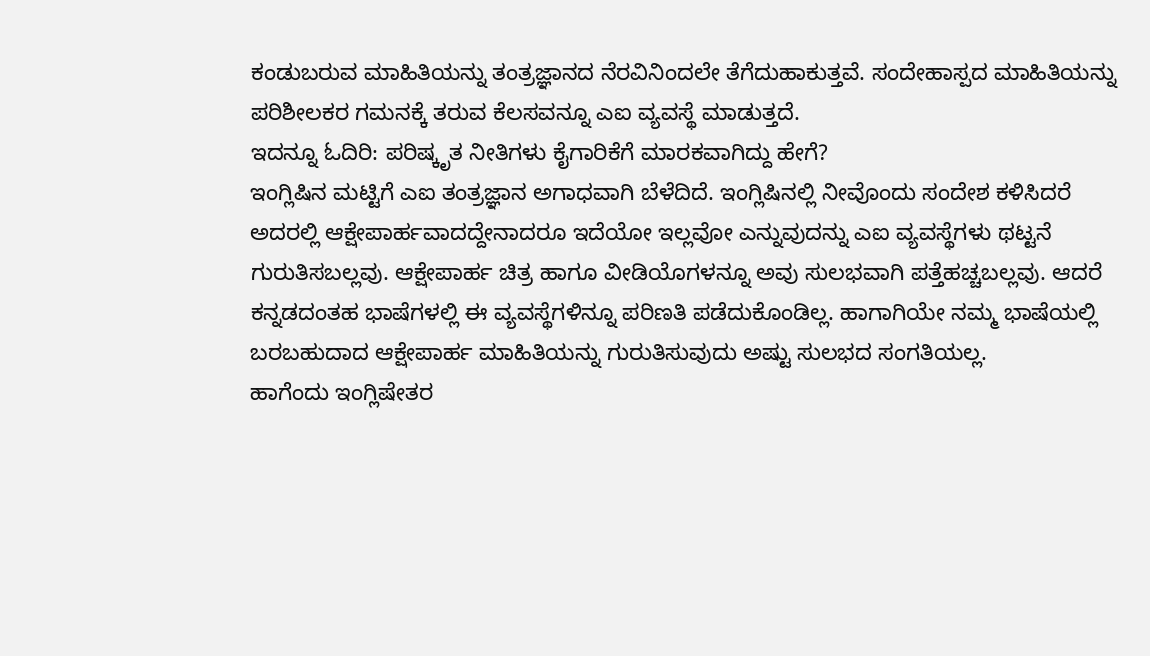ಕಂಡುಬರುವ ಮಾಹಿತಿಯನ್ನು ತಂತ್ರಜ್ಞಾನದ ನೆರವಿನಿಂದಲೇ ತೆಗೆದುಹಾಕುತ್ತವೆ. ಸಂದೇಹಾಸ್ಪದ ಮಾಹಿತಿಯನ್ನು ಪರಿಶೀಲಕರ ಗಮನಕ್ಕೆ ತರುವ ಕೆಲಸವನ್ನೂ ಎಐ ವ್ಯವಸ್ಥೆ ಮಾಡುತ್ತದೆ.
ಇದನ್ನೂ ಓದಿರಿ: ಪರಿಷ್ಕೃತ ನೀತಿಗಳು ಕೈಗಾರಿಕೆಗೆ ಮಾರಕವಾಗಿದ್ದು ಹೇಗೆ?
ಇಂಗ್ಲಿಷಿನ ಮಟ್ಟಿಗೆ ಎಐ ತಂತ್ರಜ್ಞಾನ ಅಗಾಧವಾಗಿ ಬೆಳೆದಿದೆ. ಇಂಗ್ಲಿಷಿನಲ್ಲಿ ನೀವೊಂದು ಸಂದೇಶ ಕಳಿಸಿದರೆ ಅದರಲ್ಲಿ ಆಕ್ಷೇಪಾರ್ಹವಾದದ್ದೇನಾದರೂ ಇದೆಯೋ ಇಲ್ಲವೋ ಎನ್ನುವುದನ್ನು ಎಐ ವ್ಯವಸ್ಥೆಗಳು ಥಟ್ಟನೆ ಗುರುತಿಸಬಲ್ಲವು. ಆಕ್ಷೇಪಾರ್ಹ ಚಿತ್ರ ಹಾಗೂ ವೀಡಿಯೊಗಳನ್ನೂ ಅವು ಸುಲಭವಾಗಿ ಪತ್ತೆಹಚ್ಚಬಲ್ಲವು. ಆದರೆ ಕನ್ನಡದಂತಹ ಭಾಷೆಗಳಲ್ಲಿ ಈ ವ್ಯವಸ್ಥೆಗಳಿನ್ನೂ ಪರಿಣತಿ ಪಡೆದುಕೊಂಡಿಲ್ಲ. ಹಾಗಾಗಿಯೇ ನಮ್ಮ ಭಾಷೆಯಲ್ಲಿ ಬರಬಹುದಾದ ಆಕ್ಷೇಪಾರ್ಹ ಮಾಹಿತಿಯನ್ನು ಗುರುತಿಸುವುದು ಅಷ್ಟು ಸುಲಭದ ಸಂಗತಿಯಲ್ಲ.
ಹಾಗೆಂದು ಇಂಗ್ಲಿಷೇತರ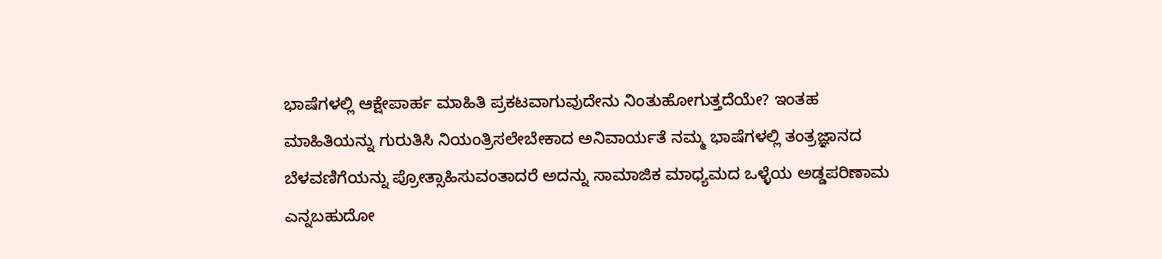ಭಾಷೆಗಳಲ್ಲಿ ಆಕ್ಷೇಪಾರ್ಹ ಮಾಹಿತಿ ಪ್ರಕಟವಾಗುವುದೇನು ನಿಂತುಹೋಗುತ್ತದೆಯೇ? ಇಂತಹ ಮಾಹಿತಿಯನ್ನು ಗುರುತಿಸಿ ನಿಯಂತ್ರಿಸಲೇಬೇಕಾದ ಅನಿವಾರ್ಯತೆ ನಮ್ಮ ಭಾಷೆಗಳಲ್ಲಿ ತಂತ್ರಜ್ಞಾನದ ಬೆಳವಣಿಗೆಯನ್ನು ಪ್ರೋತ್ಸಾಹಿಸುವಂತಾದರೆ ಅದನ್ನು ಸಾಮಾಜಿಕ ಮಾಧ್ಯಮದ ಒಳ್ಳೆಯ ಅಡ್ಡಪರಿಣಾಮ ಎನ್ನಬಹುದೋ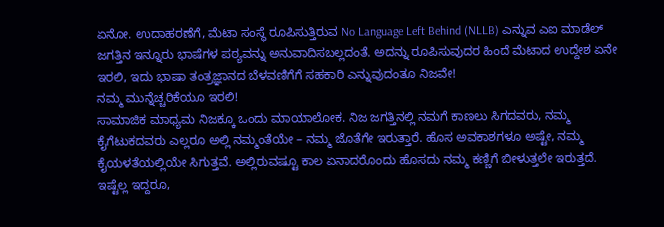ಏನೋ. ಉದಾಹರಣೆಗೆ, ಮೆಟಾ ಸಂಸ್ಥೆ ರೂಪಿಸುತ್ತಿರುವ No Language Left Behind (NLLB) ಎನ್ನುವ ಎಐ ಮಾಡೆಲ್ ಜಗತ್ತಿನ ಇನ್ನೂರು ಭಾಷೆಗಳ ಪಠ್ಯವನ್ನು ಅನುವಾದಿಸಬಲ್ಲದಂತೆ. ಅದನ್ನು ರೂಪಿಸುವುದರ ಹಿಂದೆ ಮೆಟಾದ ಉದ್ದೇಶ ಏನೇ ಇರಲಿ, ಇದು ಭಾಷಾ ತಂತ್ರಜ್ಞಾನದ ಬೆಳವಣಿಗೆಗೆ ಸಹಕಾರಿ ಎನ್ನುವುದಂತೂ ನಿಜವೇ!
ನಮ್ಮ ಮುನ್ನೆಚ್ಚರಿಕೆಯೂ ಇರಲಿ!
ಸಾಮಾಜಿಕ ಮಾಧ್ಯಮ ನಿಜಕ್ಕೂ ಒಂದು ಮಾಯಾಲೋಕ. ನಿಜ ಜಗತ್ತಿನಲ್ಲಿ ನಮಗೆ ಕಾಣಲು ಸಿಗದವರು, ನಮ್ಮ ಕೈಗೆಟುಕದವರು ಎಲ್ಲರೂ ಅಲ್ಲಿ ನಮ್ಮಂತೆಯೇ – ನಮ್ಮ ಜೊತೆಗೇ ಇರುತ್ತಾರೆ. ಹೊಸ ಅವಕಾಶಗಳೂ ಅಷ್ಟೇ, ನಮ್ಮ ಕೈಯಳತೆಯಲ್ಲಿಯೇ ಸಿಗುತ್ತವೆ. ಅಲ್ಲಿರುವಷ್ಟೂ ಕಾಲ ಏನಾದರೊಂದು ಹೊಸದು ನಮ್ಮ ಕಣ್ಣಿಗೆ ಬೀಳುತ್ತಲೇ ಇರುತ್ತದೆ.
ಇಷ್ಟೆಲ್ಲ ಇದ್ದರೂ,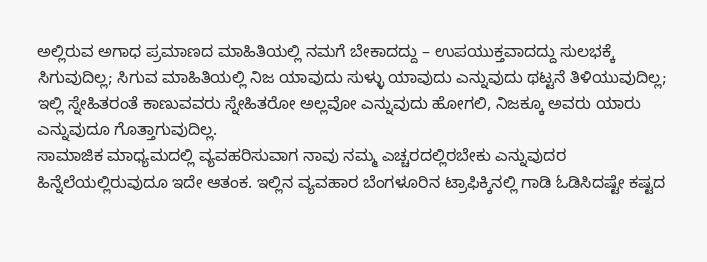ಅಲ್ಲಿರುವ ಅಗಾಧ ಪ್ರಮಾಣದ ಮಾಹಿತಿಯಲ್ಲಿ ನಮಗೆ ಬೇಕಾದದ್ದು – ಉಪಯುಕ್ತವಾದದ್ದು ಸುಲಭಕ್ಕೆ ಸಿಗುವುದಿಲ್ಲ; ಸಿಗುವ ಮಾಹಿತಿಯಲ್ಲಿ ನಿಜ ಯಾವುದು ಸುಳ್ಳು ಯಾವುದು ಎನ್ನುವುದು ಥಟ್ಟನೆ ತಿಳಿಯುವುದಿಲ್ಲ; ಇಲ್ಲಿ ಸ್ನೇಹಿತರಂತೆ ಕಾಣುವವರು ಸ್ನೇಹಿತರೋ ಅಲ್ಲವೋ ಎನ್ನುವುದು ಹೋಗಲಿ, ನಿಜಕ್ಕೂ ಅವರು ಯಾರು ಎನ್ನುವುದೂ ಗೊತ್ತಾಗುವುದಿಲ್ಲ.
ಸಾಮಾಜಿಕ ಮಾಧ್ಯಮದಲ್ಲಿ ವ್ಯವಹರಿಸುವಾಗ ನಾವು ನಮ್ಮ ಎಚ್ಚರದಲ್ಲಿರಬೇಕು ಎನ್ನುವುದರ ಹಿನ್ನೆಲೆಯಲ್ಲಿರುವುದೂ ಇದೇ ಆತಂಕ. ಇಲ್ಲಿನ ವ್ಯವಹಾರ ಬೆಂಗಳೂರಿನ ಟ್ರಾಫಿಕ್ಕಿನಲ್ಲಿ ಗಾಡಿ ಓಡಿಸಿದಷ್ಟೇ ಕಷ್ಟದ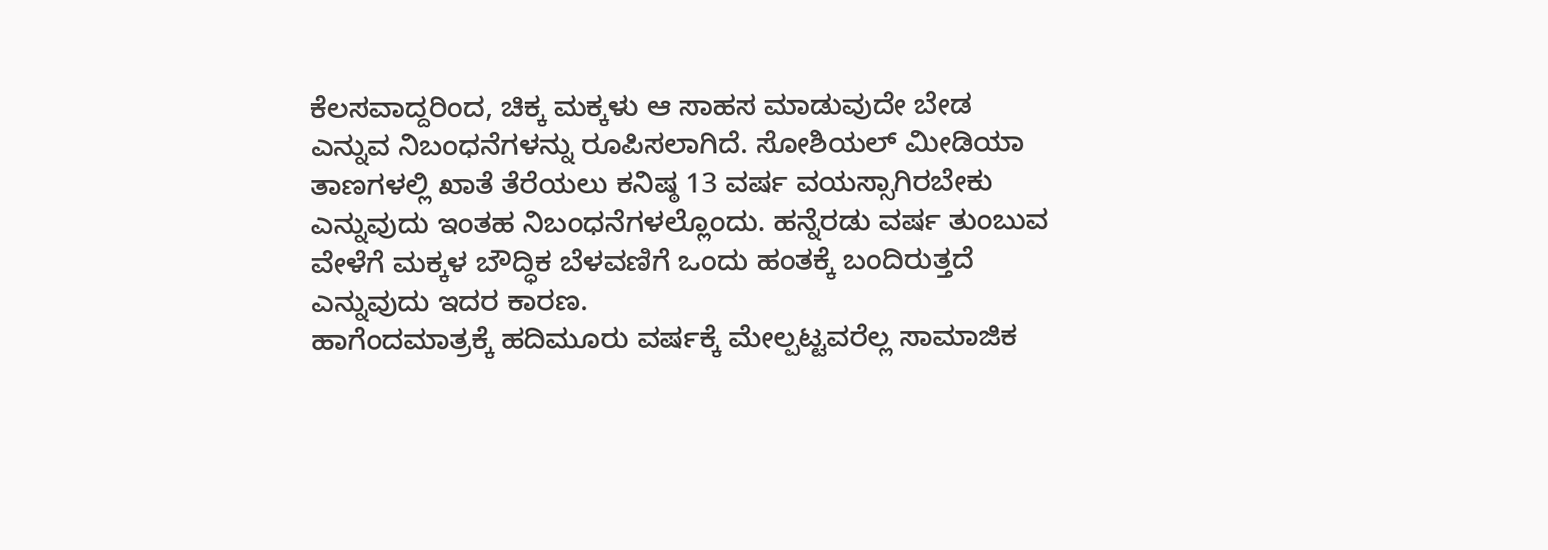ಕೆಲಸವಾದ್ದರಿಂದ, ಚಿಕ್ಕ ಮಕ್ಕಳು ಆ ಸಾಹಸ ಮಾಡುವುದೇ ಬೇಡ ಎನ್ನುವ ನಿಬಂಧನೆಗಳನ್ನು ರೂಪಿಸಲಾಗಿದೆ. ಸೋಶಿಯಲ್ ಮೀಡಿಯಾ ತಾಣಗಳಲ್ಲಿ ಖಾತೆ ತೆರೆಯಲು ಕನಿಷ್ಠ 13 ವರ್ಷ ವಯಸ್ಸಾಗಿರಬೇಕು ಎನ್ನುವುದು ಇಂತಹ ನಿಬಂಧನೆಗಳಲ್ಲೊಂದು. ಹನ್ನೆರಡು ವರ್ಷ ತುಂಬುವ ವೇಳೆಗೆ ಮಕ್ಕಳ ಬೌದ್ಧಿಕ ಬೆಳವಣಿಗೆ ಒಂದು ಹಂತಕ್ಕೆ ಬಂದಿರುತ್ತದೆ ಎನ್ನುವುದು ಇದರ ಕಾರಣ.
ಹಾಗೆಂದಮಾತ್ರಕ್ಕೆ ಹದಿಮೂರು ವರ್ಷಕ್ಕೆ ಮೇಲ್ಪಟ್ಟವರೆಲ್ಲ ಸಾಮಾಜಿಕ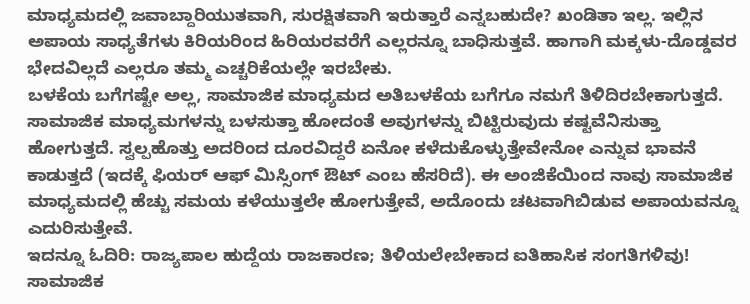ಮಾಧ್ಯಮದಲ್ಲಿ ಜವಾಬ್ದಾರಿಯುತವಾಗಿ, ಸುರಕ್ಷಿತವಾಗಿ ಇರುತ್ತಾರೆ ಎನ್ನಬಹುದೇ? ಖಂಡಿತಾ ಇಲ್ಲ. ಇಲ್ಲಿನ ಅಪಾಯ ಸಾಧ್ಯತೆಗಳು ಕಿರಿಯರಿಂದ ಹಿರಿಯರವರೆಗೆ ಎಲ್ಲರನ್ನೂ ಬಾಧಿಸುತ್ತವೆ. ಹಾಗಾಗಿ ಮಕ್ಕಳು-ದೊಡ್ಡವರ ಭೇದವಿಲ್ಲದೆ ಎಲ್ಲರೂ ತಮ್ಮ ಎಚ್ಚರಿಕೆಯಲ್ಲೇ ಇರಬೇಕು.
ಬಳಕೆಯ ಬಗೆಗಷ್ಟೇ ಅಲ್ಲ, ಸಾಮಾಜಿಕ ಮಾಧ್ಯಮದ ಅತಿಬಳಕೆಯ ಬಗೆಗೂ ನಮಗೆ ತಿಳಿದಿರಬೇಕಾಗುತ್ತದೆ. ಸಾಮಾಜಿಕ ಮಾಧ್ಯಮಗಳನ್ನು ಬಳಸುತ್ತಾ ಹೋದಂತೆ ಅವುಗಳನ್ನು ಬಿಟ್ಟಿರುವುದು ಕಷ್ಟವೆನಿಸುತ್ತಾ ಹೋಗುತ್ತದೆ. ಸ್ವಲ್ಪಹೊತ್ತು ಅದರಿಂದ ದೂರವಿದ್ದರೆ ಏನೋ ಕಳೆದುಕೊಳ್ಳುತ್ತೇವೇನೋ ಎನ್ನುವ ಭಾವನೆ ಕಾಡುತ್ತದೆ (ಇದಕ್ಕೆ ಫಿಯರ್ ಆಫ್ ಮಿಸ್ಸಿಂಗ್ ಔಟ್ ಎಂಬ ಹೆಸರಿದೆ). ಈ ಅಂಜಿಕೆಯಿಂದ ನಾವು ಸಾಮಾಜಿಕ ಮಾಧ್ಯಮದಲ್ಲಿ ಹೆಚ್ಚು ಸಮಯ ಕಳೆಯುತ್ತಲೇ ಹೋಗುತ್ತೇವೆ, ಅದೊಂದು ಚಟವಾಗಿಬಿಡುವ ಅಪಾಯವನ್ನೂ ಎದುರಿಸುತ್ತೇವೆ.
ಇದನ್ನೂ ಓದಿರಿ: ರಾಜ್ಯಪಾಲ ಹುದ್ದೆಯ ರಾಜಕಾರಣ; ತಿಳಿಯಲೇಬೇಕಾದ ಐತಿಹಾಸಿಕ ಸಂಗತಿಗಳಿವು!
ಸಾಮಾಜಿಕ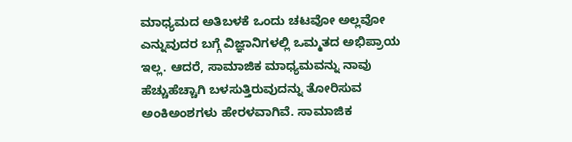ಮಾಧ್ಯಮದ ಅತಿಬಳಕೆ ಒಂದು ಚಟವೋ ಅಲ್ಲವೋ ಎನ್ನುವುದರ ಬಗ್ಗೆ ವಿಜ್ಞಾನಿಗಳಲ್ಲಿ ಒಮ್ಮತದ ಅಭಿಪ್ರಾಯ ಇಲ್ಲ. ಆದರೆ, ಸಾಮಾಜಿಕ ಮಾಧ್ಯಮವನ್ನು ನಾವು ಹೆಚ್ಚುಹೆಚ್ಚಾಗಿ ಬಳಸುತ್ತಿರುವುದನ್ನು ತೋರಿಸುವ ಅಂಕಿಅಂಶಗಳು ಹೇರಳವಾಗಿವೆ. ಸಾಮಾಜಿಕ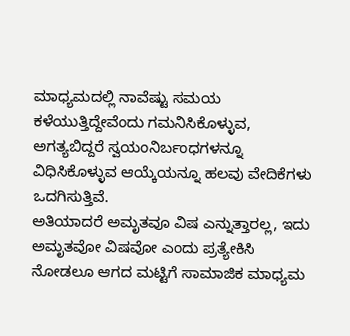ಮಾಧ್ಯಮದಲ್ಲಿ ನಾವೆಷ್ಟು ಸಮಯ ಕಳೆಯುತ್ತಿದ್ದೇವೆಂದು ಗಮನಿಸಿಕೊಳ್ಳುವ, ಅಗತ್ಯಬಿದ್ದರೆ ಸ್ವಯಂನಿರ್ಬಂಧಗಳನ್ನೂ ವಿಧಿಸಿಕೊಳ್ಳುವ ಆಯ್ಕೆಯನ್ನೂ ಹಲವು ವೇದಿಕೆಗಳು ಒದಗಿಸುತ್ತಿವೆ.
ಅತಿಯಾದರೆ ಅಮೃತವೂ ವಿಷ ಎನ್ನುತ್ತಾರಲ್ಲ, ಇದು ಅಮೃತವೋ ವಿಷವೋ ಎಂದು ಪ್ರತ್ಯೇಕಿಸಿ ನೋಡಲೂ ಆಗದ ಮಟ್ಟಿಗೆ ಸಾಮಾಜಿಕ ಮಾಧ್ಯಮ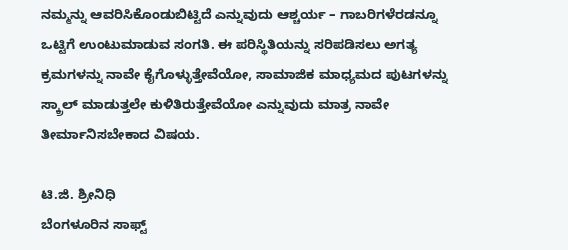ನಮ್ಮನ್ನು ಆವರಿಸಿಕೊಂಡುಬಿಟ್ಟಿದೆ ಎನ್ನುವುದು ಆಶ್ಚರ್ಯ – ಗಾಬರಿಗಳೆರಡನ್ನೂ ಒಟ್ಟಿಗೆ ಉಂಟುಮಾಡುವ ಸಂಗತಿ. ಈ ಪರಿಸ್ಥಿತಿಯನ್ನು ಸರಿಪಡಿಸಲು ಅಗತ್ಯ ಕ್ರಮಗಳನ್ನು ನಾವೇ ಕೈಗೊಳ್ಳುತ್ತೇವೆಯೋ, ಸಾಮಾಜಿಕ ಮಾಧ್ಯಮದ ಪುಟಗಳನ್ನು ಸ್ಕ್ರಾಲ್ ಮಾಡುತ್ತಲೇ ಕುಳಿತಿರುತ್ತೇವೆಯೋ ಎನ್ನುವುದು ಮಾತ್ರ ನಾವೇ ತೀರ್ಮಾನಿಸಬೇಕಾದ ವಿಷಯ.

ಟಿ.ಜಿ. ಶ್ರೀನಿಧಿ
ಬೆಂಗಳೂರಿನ ಸಾಫ್ಟ್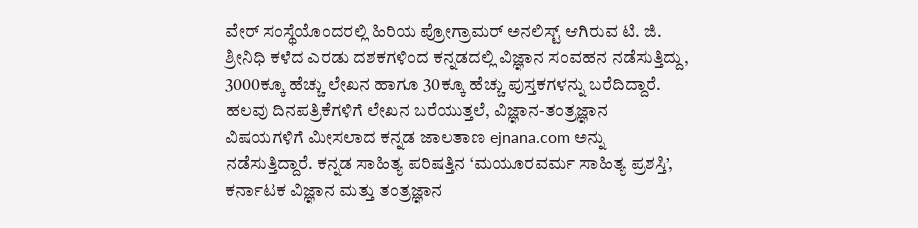ವೇರ್ ಸಂಸ್ಥೆಯೊಂದರಲ್ಲಿ ಹಿರಿಯ ಪ್ರೋಗ್ರಾಮರ್ ಅನಲಿಸ್ಟ್ ಆಗಿರುವ ಟಿ. ಜಿ. ಶ್ರೀನಿಧಿ ಕಳೆದ ಎರಡು ದಶಕಗಳಿಂದ ಕನ್ನಡದಲ್ಲಿ ವಿಜ್ಞಾನ ಸಂವಹನ ನಡೆಸುತ್ತಿದ್ದು, 3000ಕ್ಕೂ ಹೆಚ್ಚು ಲೇಖನ ಹಾಗೂ 30ಕ್ಕೂ ಹೆಚ್ಚು ಪುಸ್ತಕಗಳನ್ನು ಬರೆದಿದ್ದಾರೆ. ಹಲವು ದಿನಪತ್ರಿಕೆಗಳಿಗೆ ಲೇಖನ ಬರೆಯುತ್ತಲೆ, ವಿಜ್ಞಾನ-ತಂತ್ರಜ್ಞಾನ ವಿಷಯಗಳಿಗೆ ಮೀಸಲಾದ ಕನ್ನಡ ಜಾಲತಾಣ ejnana.com ಅನ್ನು ನಡೆಸುತ್ತಿದ್ದಾರೆ. ಕನ್ನಡ ಸಾಹಿತ್ಯ ಪರಿಷತ್ತಿನ ‘ಮಯೂರವರ್ಮ ಸಾಹಿತ್ಯ ಪ್ರಶಸ್ತಿ’, ಕರ್ನಾಟಕ ವಿಜ್ಞಾನ ಮತ್ತು ತಂತ್ರಜ್ಞಾನ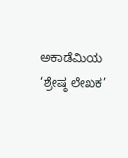ಅಕಾಡೆಮಿಯ ‘ಶ್ರೇಷ್ಠ ಲೇಖಕ’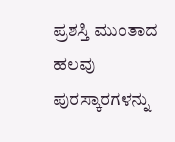ಪ್ರಶಸ್ತಿ ಮುಂತಾದ ಹಲವು ಪುರಸ್ಕಾರಗಳನ್ನು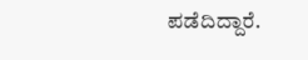ಪಡೆದಿದ್ದಾರೆ.